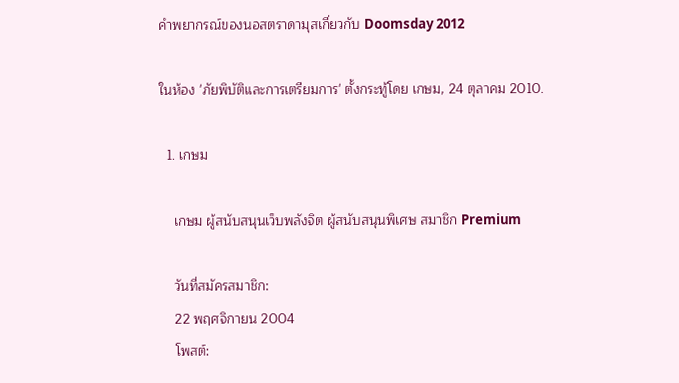คำพยากรณ์ของนอสตราดามุสเกี่ยวกับ Doomsday 2012

ในห้อง 'ภัยพิบัติและการเตรียมการ' ตั้งกระทู้โดย เกษม, 24 ตุลาคม 2010.

  1. เกษม

    เกษม ผู้สนับสนุนเว็บพลังจิต ผู้สนับสนุนพิเศษ สมาชิก Premium

    วันที่สมัครสมาชิก:
    22 พฤศจิกายน 2004
    โพสต์: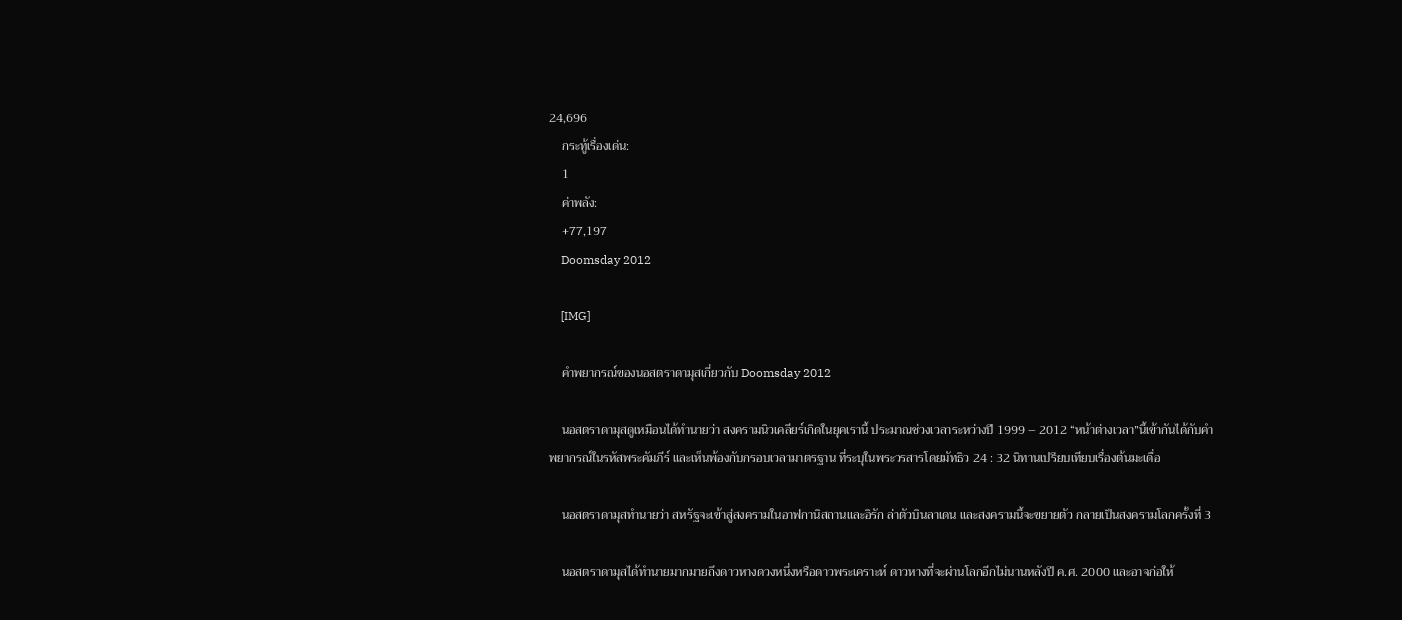24,696
    กระทู้เรื่องเด่น:
    1
    ค่าพลัง:
    +77,197
    Doomsday 2012

    [IMG]

    คำพยากรณ์ของนอสตราดามุสเกี่ยวกับ Doomsday 2012

    นอสตราดามุสดูเหมือนได้ทำนายว่า สงครามนิวเคลียร์เกิดในยุคเรานี้ ประมาณช่วงเวลาระหว่างปี 1999 – 2012 “หน้าต่างเวลา”นี้เข้ากันได้กับคำพยากรณ์ในรหัสพระคัมภีร์ และเห็นพ้องกับกรอบเวลามาตรฐาน ที่ระบุในพระวรสารโดยมัทธิว 24 : 32 นิทานเปรียบเทียบเรื่องต้นมะเดื่อ

    นอสตราดามุสทำนายว่า สหรัฐจะเข้าสู่สงครามในอาฟกานิสถานและอิรัก ล่าตัวบินลาเดน และสงครามนี้จะขยายตัว กลายเป็นสงครามโลกครั้งที่ 3

    นอสตราดามุสได้ทำนายมากมายถึงดาวหางดวงหนึ่งหรือดาวพระเคราะห์ ดาวหางที่จะผ่านโลกอีกไม่นานหลังปี ค.ศ. 2000 และอาจก่อให้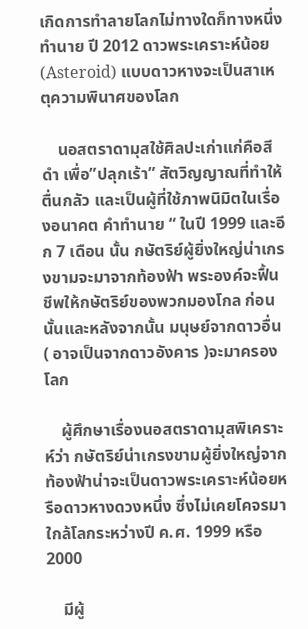เกิดการทำลายโลกไม่ทางใดก็ทางหนึ่ง ทำนาย ปี 2012 ดาวพระเคราะห์น้อย (Asteroid) แบบดาวหางจะเป็นสาเหตุความพินาศของโลก

    นอสตราดามุสใช้ศิลปะเก่าแก่คือสีดำ เพื่อ”ปลุกเร้า” สัตวิญญาณที่ทำให้ตื่นกลัว และเป็นผู้ที่ใช้ภาพนิมิตในเรื่องอนาคต คำทำนาย “ ในปี 1999 และอีก 7 เดือน นั้น กษัตริย์ผู้ยิ่งใหญ่น่าเกรงขามจะมาจากท้องฟ้า พระองค์จะฟื้นชีพให้กษัตริย์ของพวกมองโกล ก่อนนั้นและหลังจากนั้น มนุษย์จากดาวอื่น ( อาจเป็นจากดาวอังคาร )จะมาครองโลก

    ผู้ศึกษาเรื่องนอสตราดามุสพิเคราะห์ว่า กษัตริย์น่าเกรงขามผู้ยิ่งใหญ่จากท้องฟ้าน่าจะเป็นดาวพระเคราะห์น้อยหรือดาวหางดวงหนึ่ง ซึ่งไม่เคยโคจรมาใกล้โลกระหว่างปี ค.ศ. 1999 หรือ 2000

    มีผู้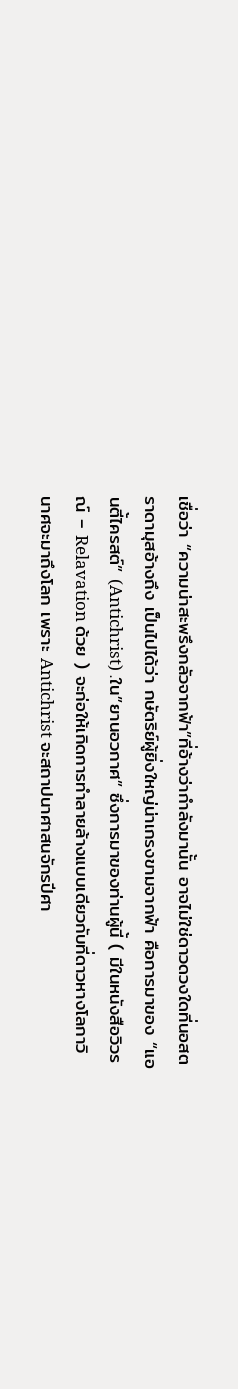เชื่อว่า “ความน่าสะพรึงกลัวจากฟ้า”ที่อ้างว่ากำลังมานั้น อาจไม่ใช่ดาวดวงใดที่นอสตราดามุสอ้างถึง เป็นไปได้ว่า กษัตริย์ผู้ยิ่งใหญ่น่าเกรงขามจากฟ้า คือการมาของ “แอนตี้ไครสต์” (Antichrist) .ใน”ยานอวกาศ” ซึ่งการมาของท่านผู้นี้ ( มีในหนังสือวิวรณ์ – Relavation ด้วย ) จะก่อให้เกิดการทำลายล้างแบบเดียวกับที่ดาวหางโลกาวินาศจะมาถึงโลก เพราะ Antichrist จะสถาปนาศาสนจักรปีศา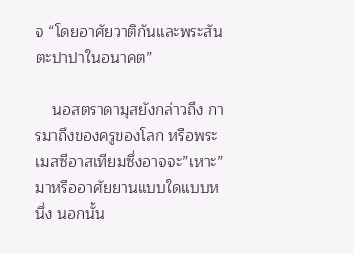จ “โดยอาศัยวาติกันและพระสันตะปาปาในอนาคต”

    นอสตราดามุสยังกล่าวถึง การมาถึงของครูของโลก หรือพระเมสซีอาสเทียมซึ่งอาจจะ”เหาะ”มาหรืออาศัยยานแบบใดแบบหนึ่ง นอกนั้น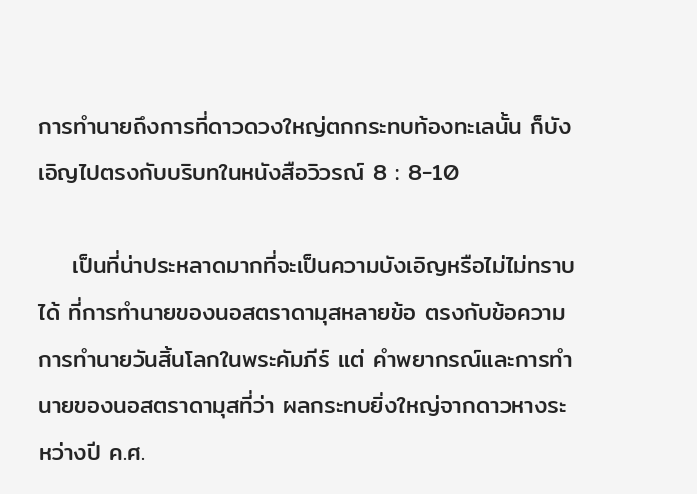การทำนายถึงการที่ดาวดวงใหญ่ตกกระทบท้องทะเลนั้น ก็บังเอิญไปตรงกับบริบทในหนังสือวิวรณ์ 8 : 8-10

    เป็นที่น่าประหลาดมากที่จะเป็นความบังเอิญหรือไม่ไม่ทราบได้ ที่การทำนายของนอสตราดามุสหลายข้อ ตรงกับข้อความการทำนายวันสิ้นโลกในพระคัมภีร์ แต่ คำพยากรณ์และการทำนายของนอสตราดามุสที่ว่า ผลกระทบยิ่งใหญ่จากดาวหางระหว่างปี ค.ศ.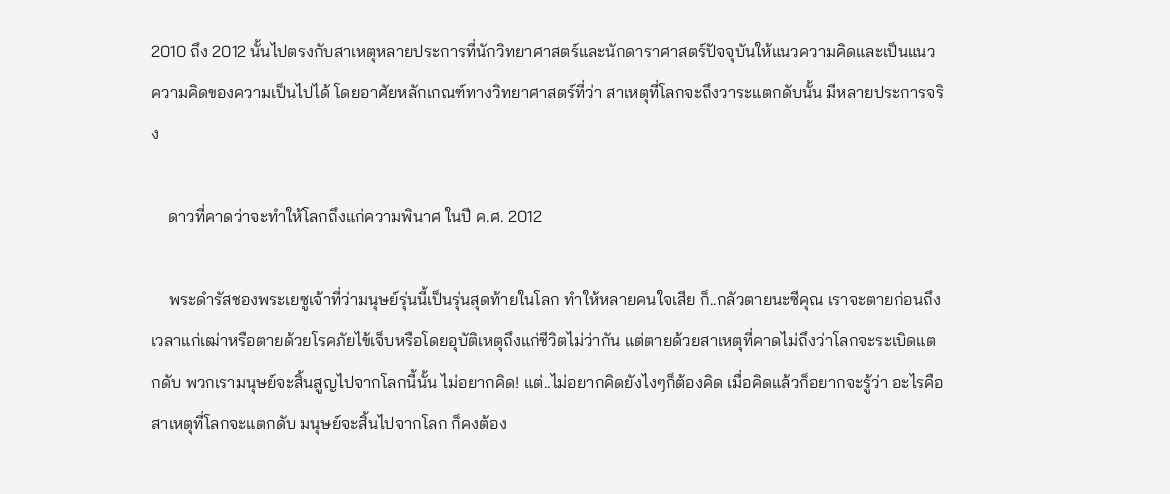2010 ถึง 2012 นั้นไปตรงกับสาเหตุหลายประการที่นักวิทยาศาสตร์และนักดาราศาสตร์ปัจจุบันให้แนวความคิดและเป็นแนวความคิดของความเป็นไปได้ โดยอาศัยหลักเกณฑ์ทางวิทยาศาสตร์ที่ว่า สาเหตุที่โลกจะถึงวาระแตกดับนั้น มีหลายประการจริง

    ดาวที่คาดว่าจะทำให้โลกถึงแก่ความพินาศ ในปี ค.ศ. 2012

    พระดำรัสชองพระเยซูเจ้าที่ว่ามนุษย์รุ่นนี้เป็นรุ่นสุดท้ายในโลก ทำให้หลายคนใจเสีย ก็..กลัวตายนะซีคุณ เราจะตายก่อนถึงเวลาแก่เฒ่าหรือตายด้วยโรคภัยไข้เจ็บหรือโดยอุบัติเหตุถึงแก่ชีวิตไม่ว่ากัน แต่ตายด้วยสาเหตุที่คาดไม่ถึงว่าโลกจะระเบิดแตกดับ พวกเรามนุษย์จะสิ้นสูญไปจากโลกนี้นั้น ไม่อยากคิด! แต่..ไม่อยากคิดยังไงๆก็ต้องคิด เมื่อคิดแล้วก็อยากจะรู้ว่า อะไรคือสาเหตุที่โลกจะแตกดับ มนุษย์จะสิ้นไปจากโลก ก็คงต้อง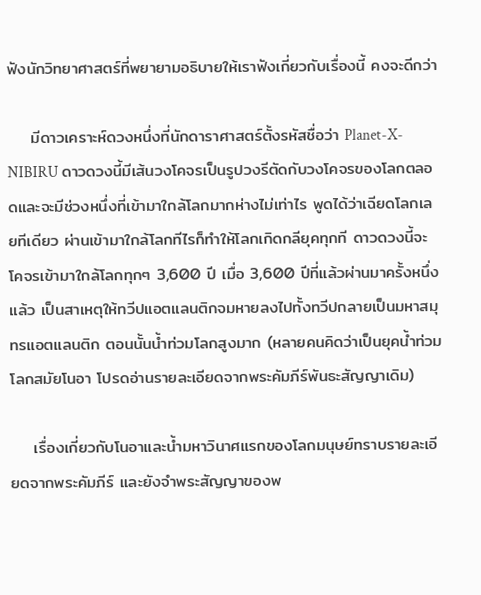ฟังนักวิทยาศาสตร์ที่พยายามอธิบายให้เราฟังเกี่ยวกับเรื่องนี้ คงจะดีกว่า

    มีดาวเคราะห์ดวงหนึ่งที่นักดาราศาสตร์ตั้งรหัสชื่อว่า Planet-X-NIBIRU ดาวดวงนี้มีเส้นวงโคจรเป็นรูปวงรีตัดกับวงโคจรของโลกตลอดและจะมีช่วงหนึ่งที่เข้ามาใกล้โลกมากห่างไม่เท่าไร พูดได้ว่าเฉียดโลกเลยทีเดียว ผ่านเข้ามาใกล้โลกทีไรก็ทำให้โลกเกิดกลียุคทุกที ดาวดวงนี้จะโคจรเข้ามาใกล้โลกทุกๆ 3,600 ปี เมื่อ 3,600 ปีที่แล้วผ่านมาครั้งหนึ่งแล้ว เป็นสาเหตุให้ทวีปแอตแลนติกจมหายลงไปทั้งทวีปกลายเป็นมหาสมุทรแอตแลนติก ตอนนั้นน้ำท่วมโลกสูงมาก (หลายคนคิดว่าเป็นยุคน้ำท่วมโลกสมัยโนอา โปรดอ่านรายละเอียดจากพระคัมภีร์พันธะสัญญาเดิม)

    เรื่องเกี่ยวกับโนอาและน้ำมหาวินาศแรกของโลกมนุษย์ทราบรายละเอียดจากพระคัมภีร์ และยังจำพระสัญญาของพ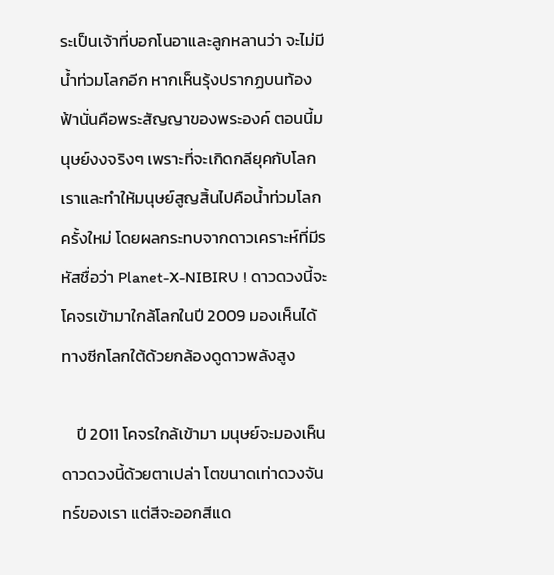ระเป็นเจ้าที่บอกโนอาและลูกหลานว่า จะไม่มีน้ำท่วมโลกอีก หากเห็นรุ้งปรากฏบนท้องฟ้านั่นคือพระสัญญาของพระองค์ ตอนนี้มนุษย์งงจริงๆ เพราะที่จะเกิดกลียุคกับโลกเราและทำให้มนุษย์สูญสิ้นไปคือน้ำท่วมโลกครั้งใหม่ โดยผลกระทบจากดาวเคราะห์ที่มีรหัสชื่อว่า Planet-X-NIBIRU ! ดาวดวงนี้จะโคจรเข้ามาใกล้โลกในปี 2009 มองเห็นได้ทางซีกโลกใต้ด้วยกล้องดูดาวพลังสูง

    ปี 2011 โคจรใกล้เข้ามา มนุษย์จะมองเห็นดาวดวงนี้ด้วยตาเปล่า โตขนาดเท่าดวงจันทร์ของเรา แต่สีจะออกสีแด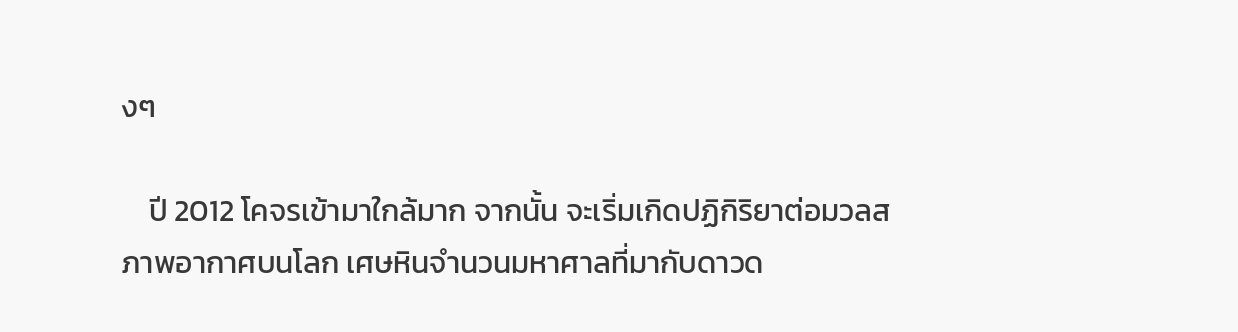งๆ

    ปี 2012 โคจรเข้ามาใกล้มาก จากนั้น จะเริ่มเกิดปฏิกิริยาต่อมวลสภาพอากาศบนโลก เศษหินจำนวนมหาศาลที่มากับดาวด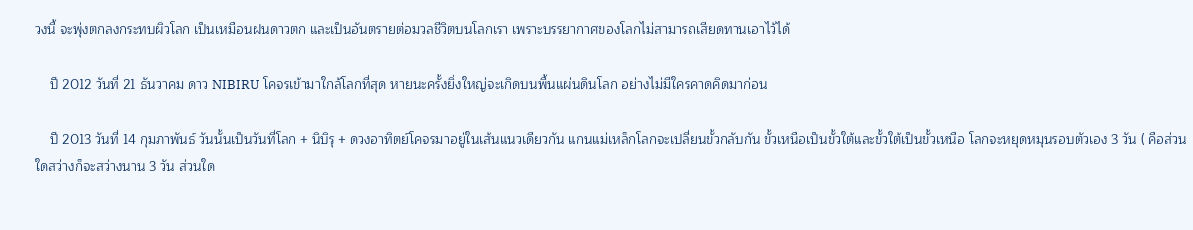วงนี้ จะพุ่งตกลงกระทบผิวโลก เป็นเหมือนฝนดาวตก และเป็นอันตรายต่อมวลชีวิตบนโลกเรา เพราะบรรยากาศของโลกไม่สามารถเสียดทานเอาไว้ได้

    ปี 2012 วันที่ 21 ธันวาคม ดาว NIBIRU โคจรเข้ามาใกล้โลกที่สุด หายนะครั้งยิ่งใหญ่จะเกิดบนพื้นแผ่นดินโลก อย่างไม่มีใครคาดคิดมาก่อน

    ปี 2013 วันที่ 14 กุมภาพันธ์ วันนั้นเป็นวันที่โลก + นิบิรุ + ดวงอาทิตย์โคจรมาอยู่ในเส้นแนวเดียวกัน แกนแม่เหล็กโลกจะเปลี่ยนขั้วกลับกัน ขั้วเหนือเป็นขั้วใต้และขั้วใต้เป็นขั้วเหนือ โลกจะหยุดหมุนรอบตัวเอง 3 วัน ( คือส่วนใดสว่างก็จะสว่างนาน 3 วัน ส่วนใด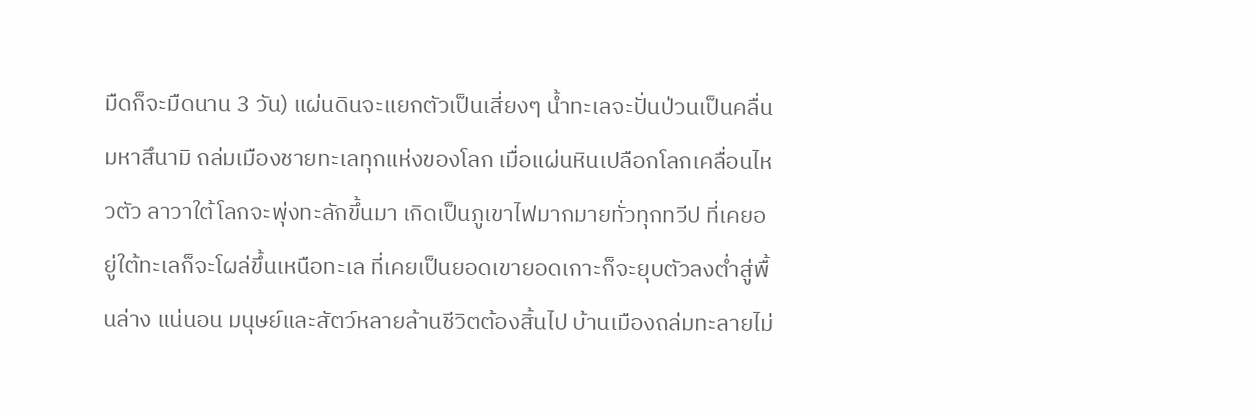มืดก็จะมืดนาน 3 วัน) แผ่นดินจะแยกตัวเป็นเสี่ยงๆ น้ำทะเลจะปั่นป่วนเป็นคลื่นมหาสึนามิ ถล่มเมืองชายทะเลทุกแห่งของโลก เมื่อแผ่นหินเปลือกโลกเคลื่อนไหวตัว ลาวาใต้โลกจะพุ่งทะลักขึ้นมา เกิดเป็นภูเขาไฟมากมายทั่วทุกทวีป ที่เคยอยู่ใต้ทะเลก็จะโผล่ขึ้นเหนือทะเล ที่เคยเป็นยอดเขายอดเกาะก็จะยุบตัวลงต่ำสู่พื้นล่าง แน่นอน มนุษย์และสัตว์หลายล้านชีวิตต้องสิ้นไป บ้านเมืองถล่มทะลายไม่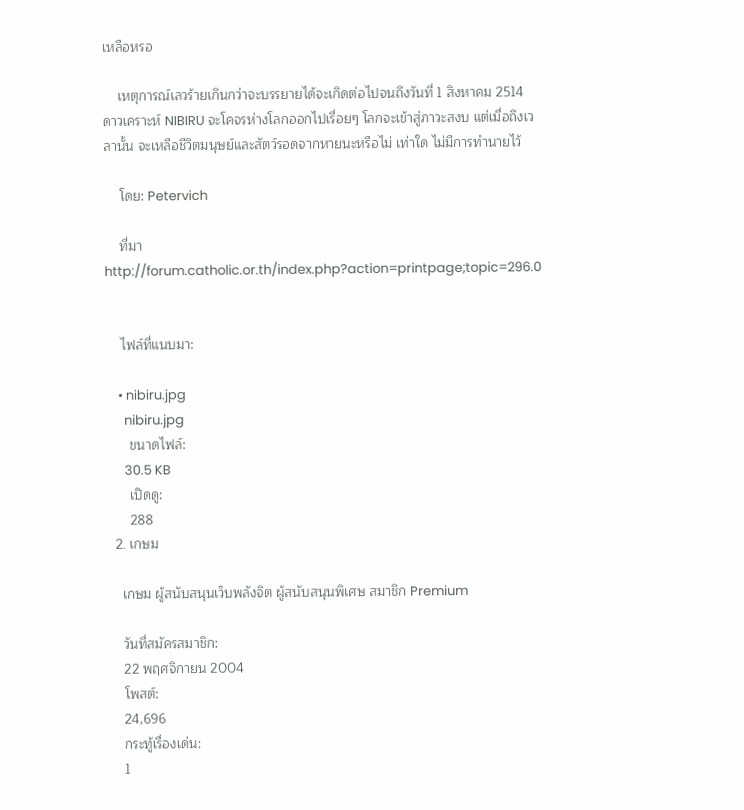เหลือหรอ

    เหตุการณ์เลวร้ายเกินกว่าจะบรรยายได้จะเกิดต่อไปจนถึงวันที่ 1 สิงหาคม 2514 ดาวเคราะห์ NIBIRU จะโคจรห่างโลกออกไปเรื่อยๆ โลกจะเข้าสู่ภาวะสงบ แต่เมื่อถึงเวลานั้น จะเหลือชีวิตมนุษย์และสัตว์รอดจากหายนะหรือไม่ เท่าใด ไม่มีการทำนายไว้

    โดย: Petervich

    ที่มา http://forum.catholic.or.th/index.php?action=printpage;topic=296.0


    ไฟล์ที่แนบมา:

    • nibiru.jpg
      nibiru.jpg
      ขนาดไฟล์:
      30.5 KB
      เปิดดู:
      288
  2. เกษม

    เกษม ผู้สนับสนุนเว็บพลังจิต ผู้สนับสนุนพิเศษ สมาชิก Premium

    วันที่สมัครสมาชิก:
    22 พฤศจิกายน 2004
    โพสต์:
    24,696
    กระทู้เรื่องเด่น:
    1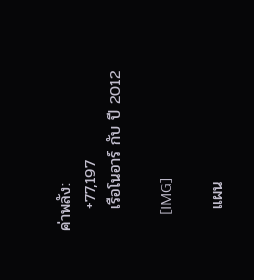ค่าพลัง:
    +77,197
    เรือโนอาร์ กับ ปี 2012

    [IMG]

    แผน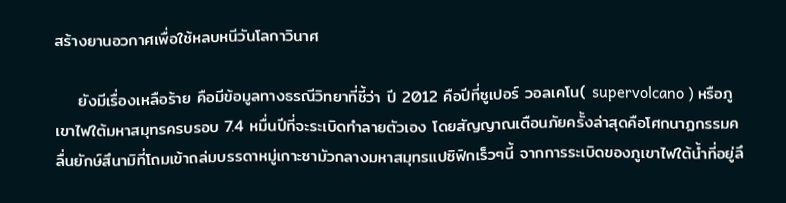สร้างยานอวกาศเพื่อใช้หลบหนีวันโลกาวินาศ

    ยังมีเรื่องเหลือร้าย คือมีข้อมูลทางธรณีวิทยาที่ชี้ว่า ปี 2012 คือปีที่ซูเปอร์ วอลเคโน( supervolcano ) หรือภูเขาไฟใต้มหาสมุทรครบรอบ 7.4 หมื่นปีที่จะระเบิดทำลายตัวเอง โดยสัญญาณเตือนภัยครั้งล่าสุดคือโศกนาฏกรรมคลื่นยักษ์สึนามิที่โถมเข้าถล่มบรรดาหมู่เกาะซามัวกลางมหาสมุทรแปซิฟิกเร็วๆนี้ จากการระเบิดของภูเขาไฟใต้น้ำที่อยู่ลึ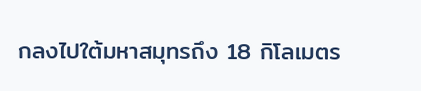กลงไปใต้มหาสมุทรถึง 18 กิโลเมตร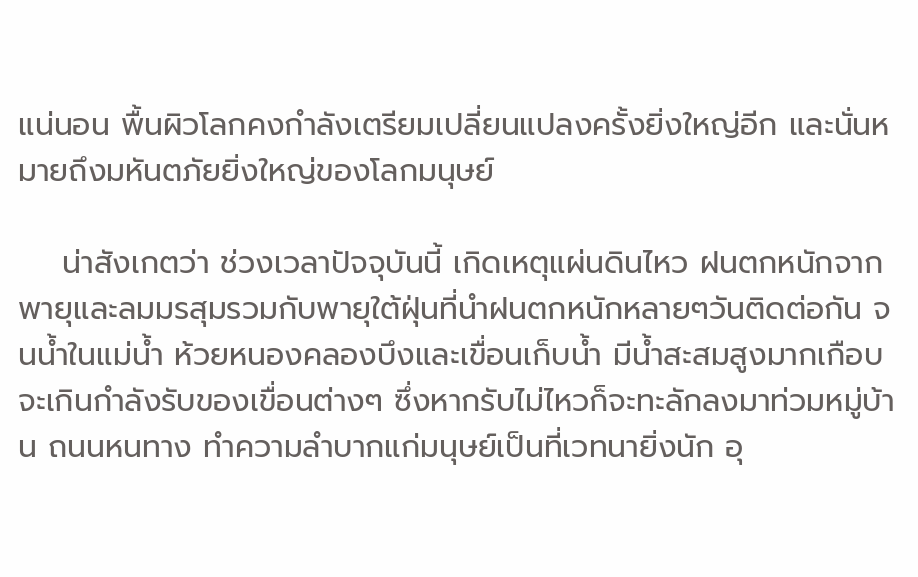แน่นอน พื้นผิวโลกคงกำลังเตรียมเปลี่ยนแปลงครั้งยิ่งใหญ่อีก และนั่นหมายถึงมหันตภัยยิ่งใหญ่ของโลกมนุษย์

    น่าสังเกตว่า ช่วงเวลาปัจจุบันนี้ เกิดเหตุแผ่นดินไหว ฝนตกหนักจากพายุและลมมรสุมรวมกับพายุใต้ฝุ่นที่นำฝนตกหนักหลายๆวันติดต่อกัน จนน้ำในแม่น้ำ ห้วยหนองคลองบึงและเขื่อนเก็บน้ำ มีน้ำสะสมสูงมากเกือบจะเกินกำลังรับของเขื่อนต่างๆ ซึ่งหากรับไม่ไหวก็จะทะลักลงมาท่วมหมู่บ้าน ถนนหนทาง ทำความลำบากแก่มนุษย์เป็นที่เวทนายิ่งนัก อุ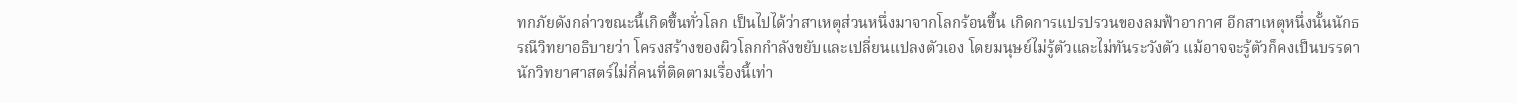ทกภัยดังกล่าวขณะนี้เกิดขึ้นทั่วโลก เป็นไปได้ว่าสาเหตุส่วนหนึ่งมาจากโลกร้อนขึ้น เกิดการแปรปรวนของลมฟ้าอากาศ อีกสาเหตุหนึ่งนั้นนักธรณีวิทยาอธิบายว่า โครงสร้างของผิวโลกกำลังขยับและเปลี่ยนแปลงตัวเอง โดยมนุษย์ไม่รู้ตัวและไม่ทันระวังตัว แม้อาจจะรู้ตัวก็คงเป็นบรรดานักวิทยาศาสตร์ไม่กี่คนที่ติดตามเรื่องนี้เท่า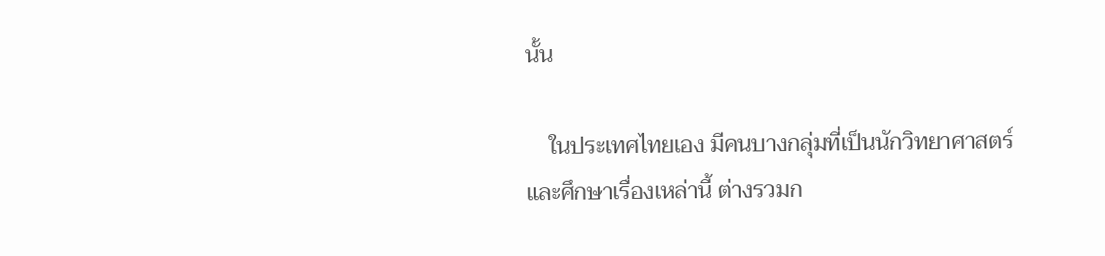นั้น

    ในประเทศไทยเอง มีคนบางกลุ่มที่เป็นนักวิทยาศาสตร์และศึกษาเรื่องเหล่านี้ ต่างรวมก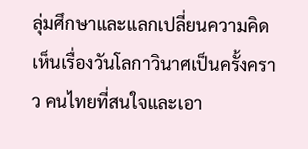ลุ่มศึกษาและแลกเปลี่ยนความคิดเห็นเรื่องวันโลกาวินาศเป็นครั้งคราว คนไทยที่สนใจและเอา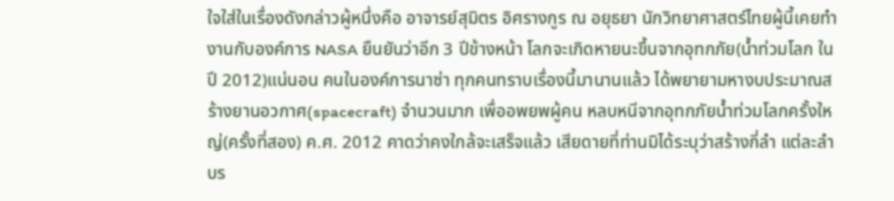ใจใส่ในเรื่องดังกล่าวผู้หนึ่งคือ อาจารย์สุมิตร อิศรางกูร ณ อยุธยา นักวิทยาศาสตร์ไทยผู้นี้เคยทำงานกับองค์การ NASA ยืนยันว่าอีก 3 ปีข้างหน้า โลกจะเกิดหายนะขึ้นจากอุทกภัย(น้ำท่วมโลก ในปี 2012)แน่นอน คนในองค์การนาซ่า ทุกคนทราบเรื่องนี้มานานแล้ว ได้พยายามหางบประมาณสร้างยานอวกาศ(spacecraft) จำนวนมาก เพื่ออพยพผู้คน หลบหนีจากอุทกภัยน้ำท่วมโลกครั้งใหญ่(ครั้งที่สอง) ค.ศ. 2012 คาดว่าคงใกล้จะเสร็จแล้ว เสียดายที่ท่านมิได้ระบุว่าสร้างกี่ลำ แต่ละลำบร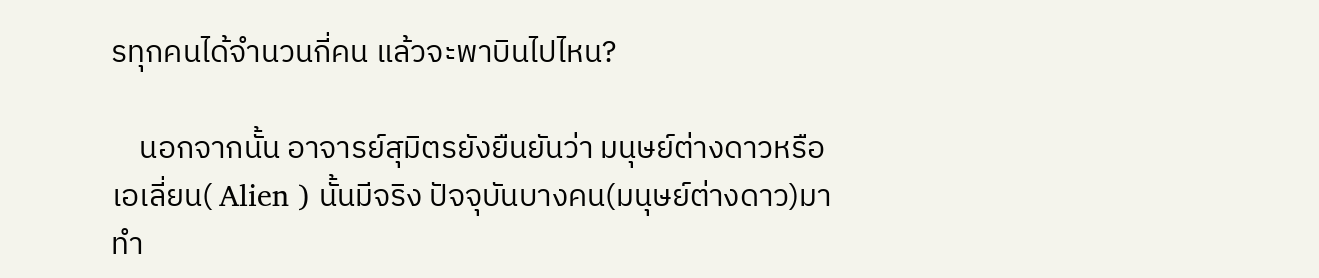รทุกคนได้จำนวนกี่คน แล้วจะพาบินไปไหน?

    นอกจากนั้น อาจารย์สุมิตรยังยืนยันว่า มนุษย์ต่างดาวหรือเอเลี่ยน( Alien ) นั้นมีจริง ปัจจุบันบางคน(มนุษย์ต่างดาว)มาทำ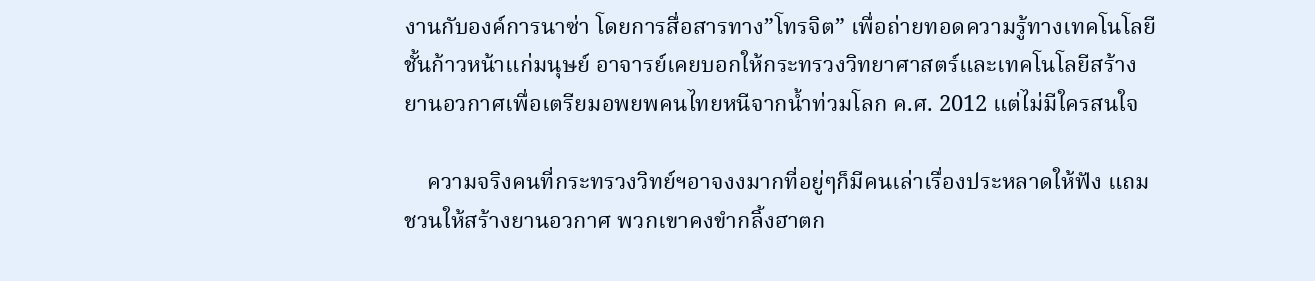งานกับองค์การนาซ่า โดยการสื่อสารทาง”โทรจิต” เพื่อถ่ายทอดความรู้ทางเทคโนโลยีชั้นก้าวหน้าแก่มนุษย์ อาจารย์เคยบอกให้กระทรวงวิทยาศาสตร์และเทคโนโลยีสร้างยานอวกาศเพื่อเตรียมอพยพคนไทยหนีจากน้ำท่วมโลก ค.ศ. 2012 แต่ไม่มีใครสนใจ

    ความจริงคนที่กระทรวงวิทย์ฯอาจงงมากที่อยู่ๆก็มีคนเล่าเรื่องประหลาดให้ฟัง แถมชวนให้สร้างยานอวกาศ พวกเขาคงขำกลิ้งฮาตก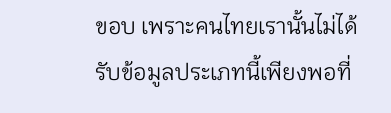ขอบ เพราะคนไทยเรานั้นไม่ได้รับข้อมูลประเภทนี้เพียงพอที่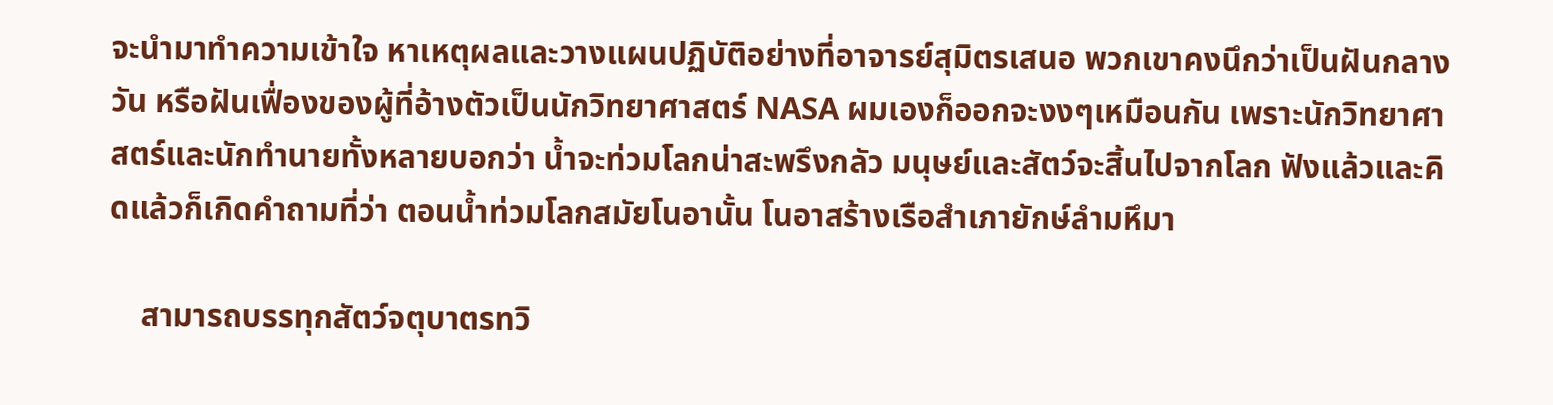จะนำมาทำความเข้าใจ หาเหตุผลและวางแผนปฏิบัติอย่างที่อาจารย์สุมิตรเสนอ พวกเขาคงนึกว่าเป็นฝันกลางวัน หรือฝันเฟื่องของผู้ที่อ้างตัวเป็นนักวิทยาศาสตร์ NASA ผมเองก็ออกจะงงๆเหมือนกัน เพราะนักวิทยาศาสตร์และนักทำนายทั้งหลายบอกว่า น้ำจะท่วมโลกน่าสะพรึงกลัว มนุษย์และสัตว์จะสิ้นไปจากโลก ฟังแล้วและคิดแล้วก็เกิดคำถามที่ว่า ตอนน้ำท่วมโลกสมัยโนอานั้น โนอาสร้างเรือสำเภายักษ์ลำมหึมา

    สามารถบรรทุกสัตว์จตุบาตรทวิ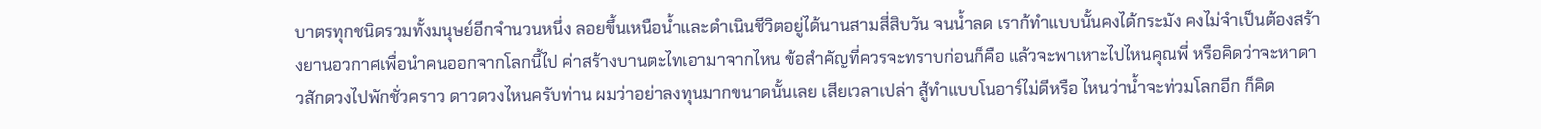บาตรทุกชนิดรวมทั้งมนุษย์อีกจำนวนหนึ่ง ลอยขึ้นเหนือน้ำและดำเนินชีวิตอยู่ได้นานสามสี่สิบวัน จนน้ำลด เราก้ทำแบบนั้นคงได้กระมัง คงไม่จำเป็นต้องสร้างยานอวกาศเพื่อนำคนออกจากโลกนี้ไป ค่าสร้างบานตะไทเอามาจากไหน ข้อสำคัญที่ควรจะทราบก่อนก็คือ แล้วจะพาเหาะไปไหนคุณพี่ หรือคิดว่าจะหาดาวสักดวงไปพักชั่วคราว ดาวดวงไหนครับท่าน ผมว่าอย่าลงทุนมากขนาดนั้นเลย เสียเวลาเปล่า สู้ทำแบบโนอาร์ไม่ดีหรือ ไหนว่าน้ำจะท่วมโลกอีก ก็คิด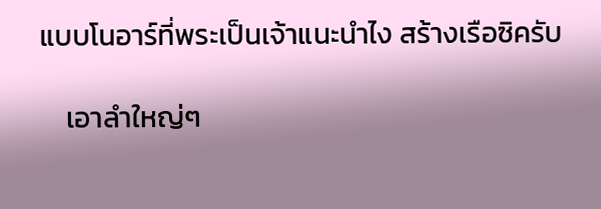แบบโนอาร์ที่พระเป็นเจ้าแนะนำไง สร้างเรือซิครับ

    เอาลำใหญ่ๆ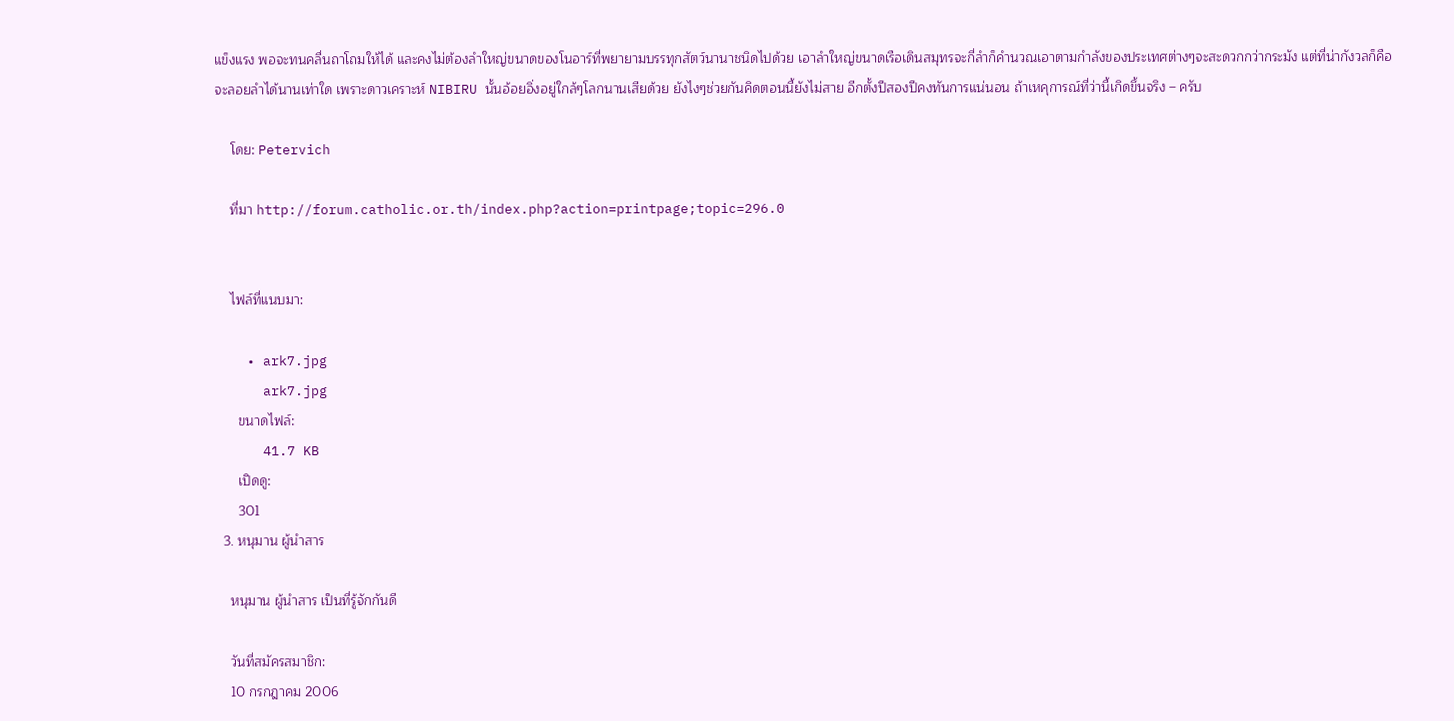แข็งแรง พอจะทนคลื่นถาโถมให้ได้ และคงไม่ต้องลำใหญ่ขนาดของโนอาร์ที่พยายามบรรทุกสัตว์นานาชนิดไปด้วย เอาลำใหญ่ขนาดเรือเดินสมุทรจะกี่ลำก็คำนวณเอาตามกำลังของประเทศต่างๆจะสะดวกกว่ากระมัง แต่ที่น่ากังวลก็คือ จะลอยลำได้นานเท่าใด เพราะดาวเคราะห์ NIBIRU นั้นอ้อยอิ่งอยู่ใกล้ๆโลกนานเสียด้วย ยังไงๆช่วยกันคิดตอนนี้ยังไม่สาย อีกตั้งปีสองปีคงทันการแน่นอน ถ้าเหคุการณ์ที่ว่านี้เกิดขึ้นจริง – ครับ

    โดย: Petervich

    ที่มา http://forum.catholic.or.th/index.php?action=printpage;topic=296.0


    ไฟล์ที่แนบมา:

    • ark7.jpg
      ark7.jpg
      ขนาดไฟล์:
      41.7 KB
      เปิดดู:
      301
  3. หนุมาน ผู้นำสาร

    หนุมาน ผู้นำสาร เป็นที่รู้จักกันดี

    วันที่สมัครสมาชิก:
    10 กรกฎาคม 2006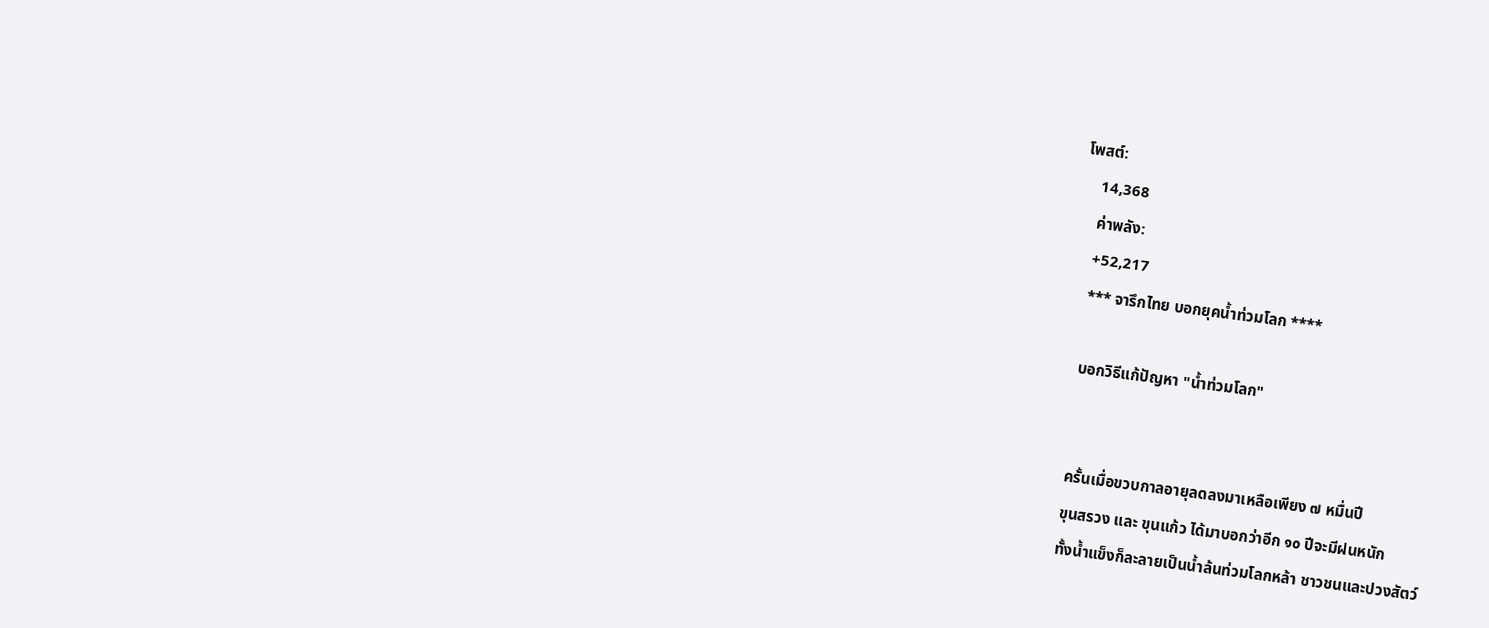โพสต์:
    14,368
    ค่าพลัง:
    +52,217
    *** จารึกไทย บอกยุคน้ำท่วมโลก ****

    บอกวิธีแก้ปัญหา "น้ำท่วมโลก"


    ครั้นเมื่อขวบกาลอายุลดลงมาเหลือเพียง ๗ หมื่นปี
    ขุนสรวง และ ขุนแก้ว ได้มาบอกว่าอีก ๑๐ ปีจะมีฝนหนัก
    ทั้งน้ำแข็งก็ละลายเป็นน้ำล้นท่วมโลกหล้า ชาวชนและปวงสัตว์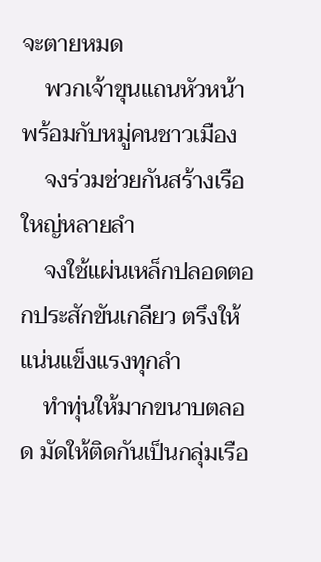จะตายหมด
    พวกเจ้าขุนแถนหัวหน้า พร้อมกับหมู่คนชาวเมือง
    จงร่วมช่วยกันสร้างเรือใหญ่หลายลํา
    จงใช้แผ่นเหล็กปลอดตอกประสักขันเกลียว ตรึงให้แน่นแข็งแรงทุกลํา
    ทําทุ่นให้มากขนาบตลอด มัดให้ติดกันเป็นกลุ่มเรือ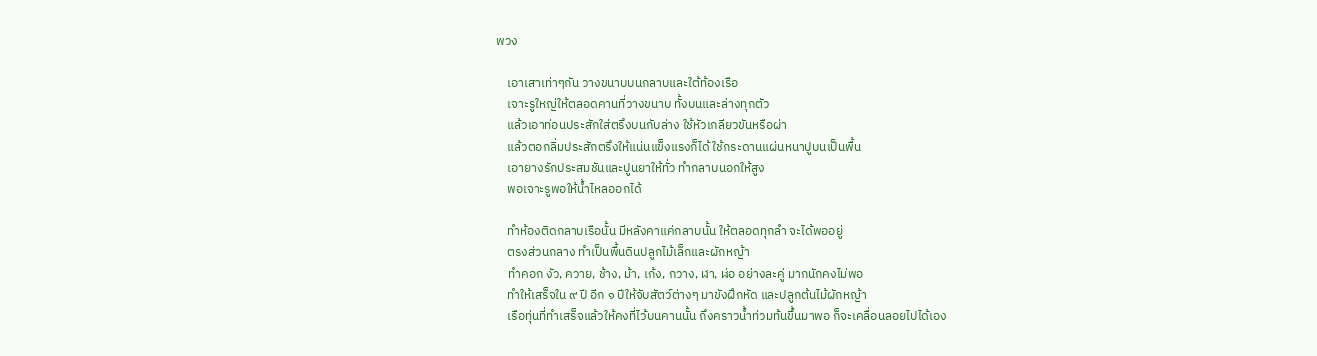พวง

    เอาเสาเท่าๆกัน วางขนาบบนกลาบและใต้ท้องเรือ
    เจาะรูใหญ่ให้ตลอดคานที่วางขนาบ ทั้งบนและล่างทุกตัว
    แล้วเอาท่อนประสักใส่ตรึงบนกับล่าง ใช้หัวเกลียวขันหรือผ่า
    แล้วตอกลิ่มประสักตรึงให้แน่นแข็งแรงก็ได้ ใช้กระดานแผ่นหนาปูบนเป็นพื้น
    เอายางรักประสมชันและปูนยาให้ทั่ว ทํากลาบนอกให้สูง
    พอเจาะรูพอให้น้ำไหลออกได้

    ทําห้องติดกลาบเรือนั้น มีหลังคาแค่กลาบนั้น ให้ตลอดทุกลํา จะได้พออยู่
    ตรงส่วนกลาง ทําเป็นพื้นดินปลูกไม้เล็กและผักหญ้า
    ทําคอก งัว, ควาย, ช้าง, ม้า, เก้ง, กวาง, ฬา, ฬ่อ อย่างละคู่ มากนักคงไม่พอ
    ทําให้เสร็จใน ๙ ปี อีก ๑ ปีให้จับสัตว์ต่างๆ มาขังฝึกหัด และปลูกต้นไม้ผักหญ้า
    เรือทุ่นที่ทําเสร็จแล้วให้คงที่ไว้บนคานนั้น ถึงคราวน้ำท่วมท้นขึ้นมาพอ ก็จะเคลื่อนลอยไปได้เอง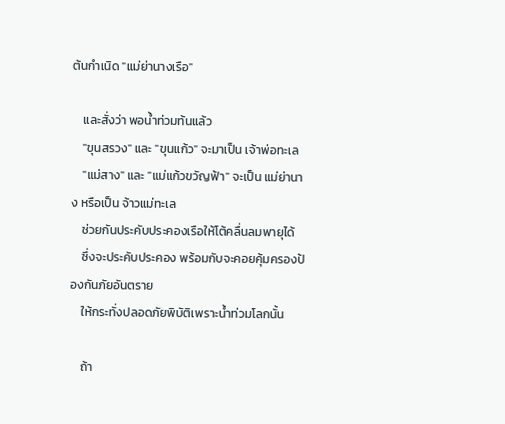ต้นกำเนิด "แม่ย่านางเรือ"

    และสั่งว่า พอน้ำท่วมท้นแล้ว
    "ขุนสรวง" และ "ขุนแก้ว" จะมาเป็น เจ้าพ่อทะเล
    "แม่สาง" และ "แม่แก้วขวัญฟ้า" จะเป็น แม่ย่านาง หรือเป็น จ้าวแม่ทะเล
    ช่วยกันประคับประคองเรือให้โต้คลื่นลมพายุได้
    ซึ่งจะประคับประคอง พร้อมกับจะคอยคุ้มครองป้องกันภัยอันตราย
    ให้กระทั่งปลอดภัยพิบัติเพราะน้ำท่วมโลกนั้น

    ถ้า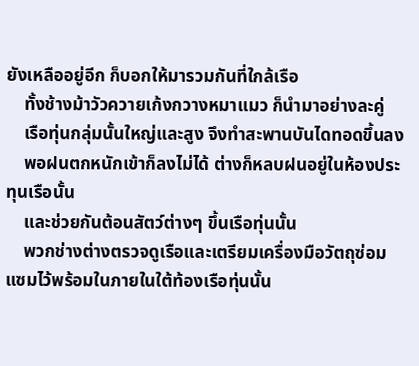ยังเหลืออยู่อีก ก็บอกให้มารวมกันที่ใกล้เรือ
    ทั้งช้างม้าวัวควายเก้งกวางหมาแมว ก็นํามาอย่างละคู่
    เรือทุ่นกลุ่มนั้นใหญ่และสูง จึงทําสะพานบันไดทอดขึ้นลง
    พอฝนตกหนักเข้าก็ลงไม่ได้ ต่างก็หลบฝนอยู่ในห้องประทุนเรือนั้น
    และช่วยกันต้อนสัตว์ต่างๆ ขึ้นเรือทุ่นนั้น
    พวกช่างต่างตรวจดูเรือและเตรียมเครื่องมือวัตถุซ่อมแซมไว้พร้อมในภายในใต้ท้องเรือทุ่นนั้น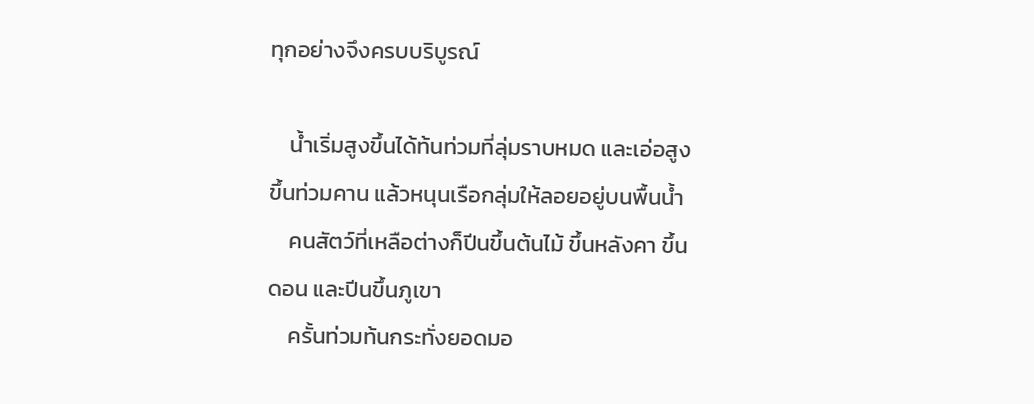ทุกอย่างจึงครบบริบูรณ์

    น้ำเริ่มสูงขึ้นได้ท้นท่วมที่ลุ่มราบหมด และเอ่อสูงขึ้นท่วมคาน แล้วหนุนเรือกลุ่มให้ลอยอยู่บนพื้นน้ำ
    คนสัตว์ที่เหลือต่างก็ปีนขึ้นต้นไม้ ขึ้นหลังคา ขึ้นดอน และปีนขึ้นภูเขา
    ครั้นท่วมท้นกระทั่งยอดมอ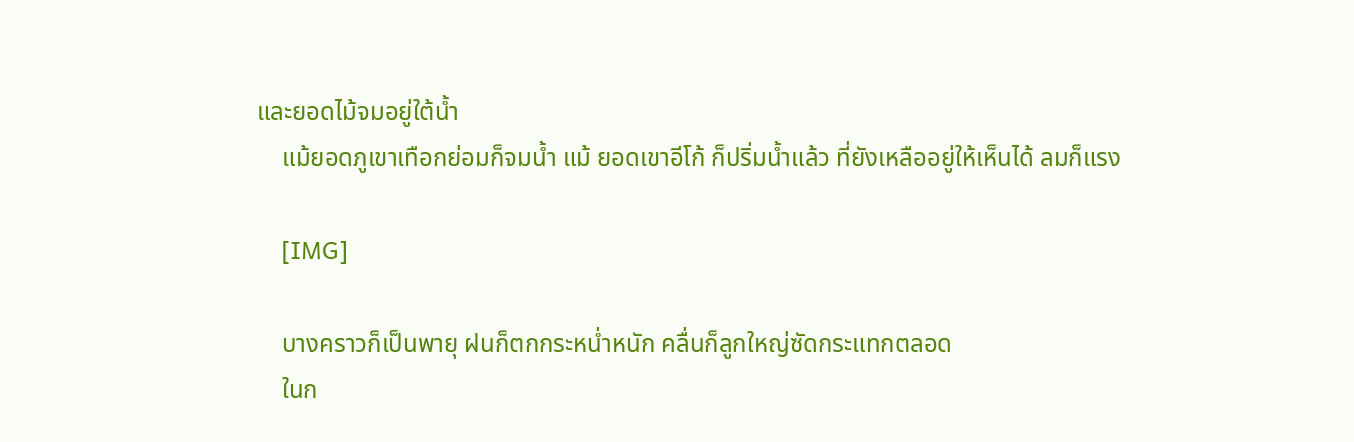และยอดไม้จมอยู่ใต้น้ำ
    แม้ยอดภูเขาเทือกย่อมก็จมน้ำ แม้ ยอดเขาอีโก้ ก็ปริ่มน้ำแล้ว ที่ยังเหลืออยู่ให้เห็นได้ ลมก็แรง

    [IMG]

    บางคราวก็เป็นพายุ ฝนก็ตกกระหน่ำหนัก คลื่นก็ลูกใหญ่ซัดกระแทกตลอด
    ในก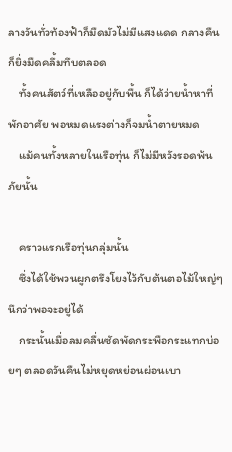ลางวันทั่วท้องฟ้าก็มืดมัวไม่มีแสงแดด กลางคืนก็ยิ่งมืดคลึ้มทึบตลอด
    ทั้งคนสัตว์ที่เหลืออยู่กับพื้น ก็ได้ว่ายน้ำหาที่พักอาศัย พอหมดแรงต่างก็จมน้ำตายหมด
    แม้คนทั้งหลายในเรือทุ่น ก็ไม่มีหวังรอดพ้นภัยนั้น

    คราวแรกเรือทุ่นกลุ่มนั้น
    ซึ่งได้ใช้พวนผูกตรึงโยงไว้กับต้นตอไม้ใหญ่ๆ นึกว่าพอจะอยู่ได้
    กระนั้นเมื่อลมคลื่นซัดพัดกระพือกระแทกบ่อยๆ ตลอดวันคืนไม่หยุดหย่อนผ่อนเบา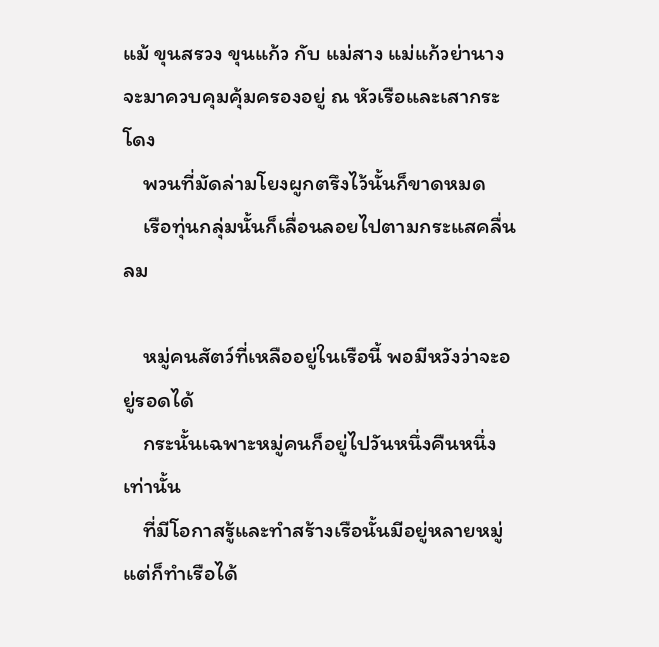แม้ ขุนสรวง ขุนแก้ว กับ แม่สาง แม่แก้วย่านาง จะมาควบคุมคุ้มครองอยู่ ณ หัวเรือและเสากระโดง
    พวนที่มัดล่ามโยงผูกตรึงไว้นั้นก็ขาดหมด
    เรือทุ่นกลุ่มนั้นก็เลื่อนลอยไปตามกระแสคลื่นลม

    หมู่คนสัตว์ที่เหลืออยู่ในเรือนี้ พอมีหวังว่าจะอยู่รอดได้
    กระนั้นเฉพาะหมู่คนก็อยู่ไปวันหนึ่งคืนหนึ่งเท่านั้น
    ที่มีโอกาสรู้และทําสร้างเรือนั้นมีอยู่หลายหมู่ แต่ก็ทําเรือได้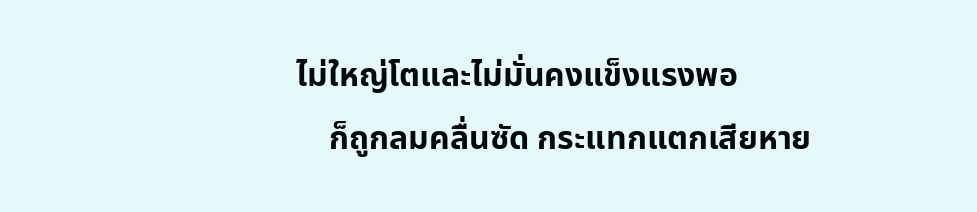ไม่ใหญ่โตและไม่มั่นคงแข็งแรงพอ
    ก็ถูกลมคลื่นซัด กระแทกแตกเสียหาย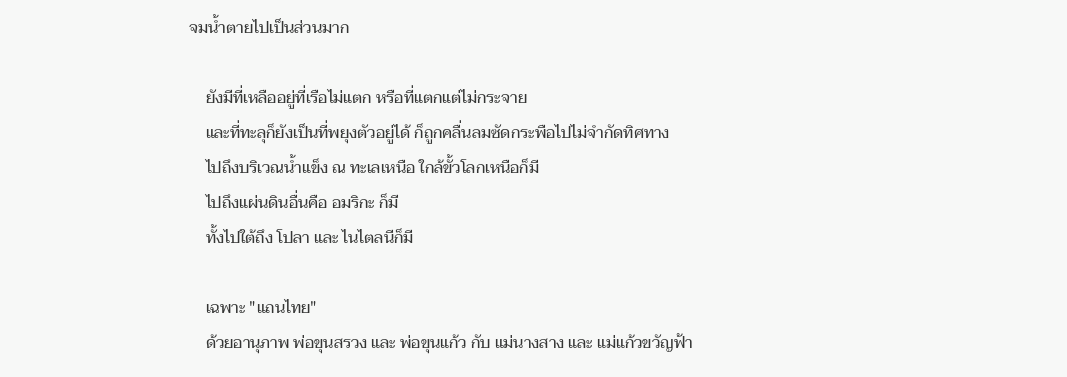จมน้ำตายไปเป็นส่วนมาก

    ยังมีที่เหลืออยู่ที่เรือไม่แตก หรือที่แตกแต่ไม่กระจาย
    และที่ทะลุก็ยังเป็นที่พยุงตัวอยู่ได้ ก็ถูกคลื่นลมซัดกระพือไปไม่จํากัดทิศทาง
    ไปถึงบริเวณน้ำแข็ง ณ ทะเลเหนือ ใกล้ขั้วโลกเหนือก็มี
    ไปถึงแผ่นดินอื่นคือ อมริกะ ก็มี
    ทั้งไปใต้ถึง โปลา และ ไนไตลนีก็มี

    เฉพาะ "แถนไทย"
    ด้วยอานุภาพ พ่อขุนสรวง และ พ่อขุนแก้ว กับ แม่นางสาง และ แม่แก้วขวัญฟ้า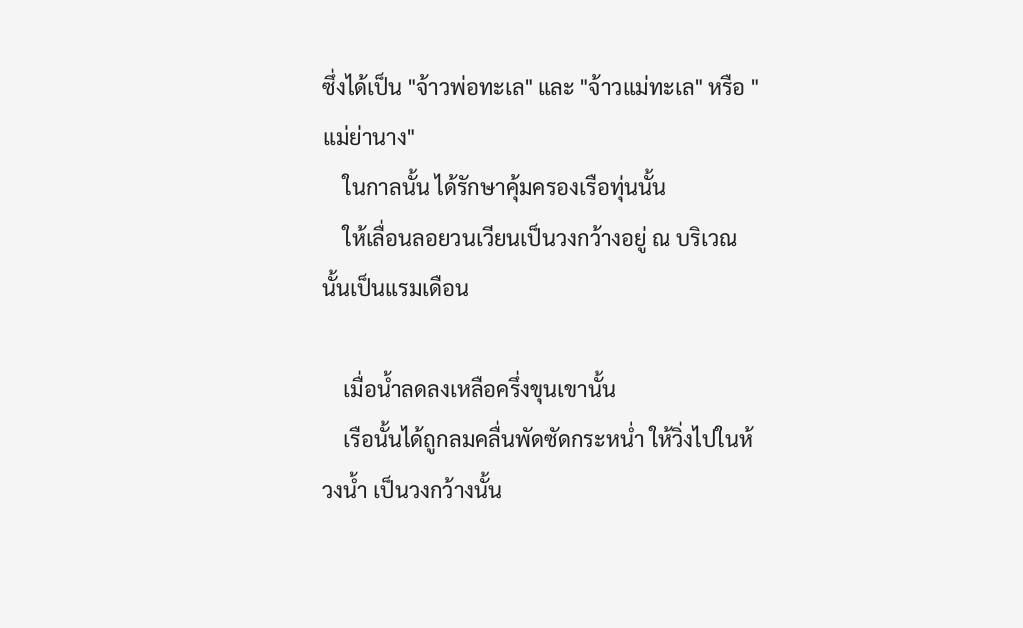ซึ่งได้เป็น "จ้าวพ่อทะเล" และ "จ้าวแม่ทะเล" หรือ "แม่ย่านาง"
    ในกาลนั้น ได้รักษาคุ้มครองเรือทุ่นนั้น
    ให้เลื่อนลอยวนเวียนเป็นวงกว้างอยู่ ณ บริเวณนั้นเป็นแรมเดือน

    เมื่อน้ำลดลงเหลือครึ่งขุนเขานั้น
    เรือนั้นได้ถูกลมคลื่นพัดซัดกระหน่ำ ให้วิ่งไปในห้วงน้ำ เป็นวงกว้างนั้น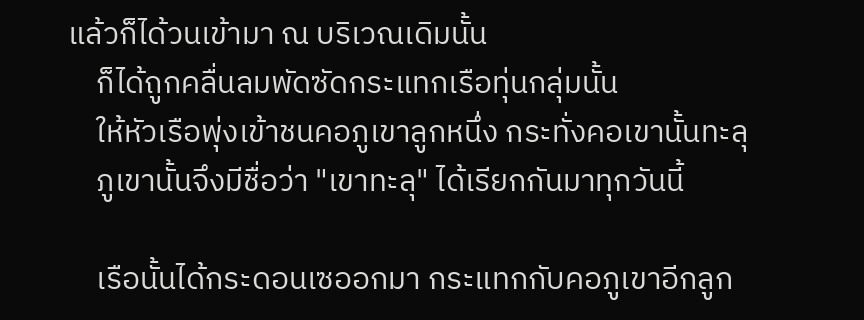แล้วก็ได้วนเข้ามา ณ บริเวณเดิมนั้น
    ก็ได้ถูกคลื่นลมพัดซัดกระแทกเรือทุ่นกลุ่มนั้น
    ให้หัวเรือพุ่งเข้าชนคอภูเขาลูกหนึ่ง กระทั่งคอเขานั้นทะลุ
    ภูเขานั้นจึงมีชื่อว่า "เขาทะลุ" ได้เรียกกันมาทุกวันนี้

    เรือนั้นได้กระดอนเซออกมา กระแทกกับคอภูเขาอีกลูก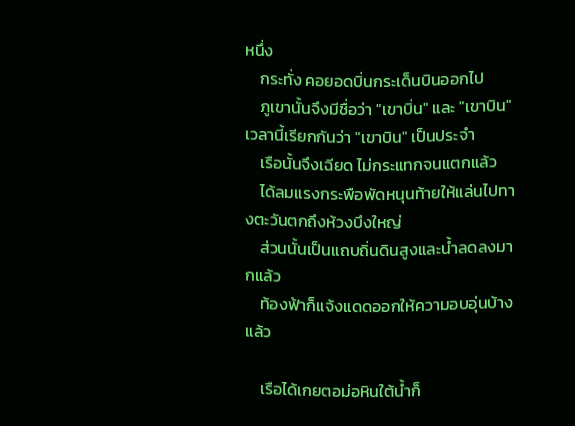หนึ่ง
    กระทั่ง คอยอดบิ่นกระเด็นบินออกไป
    ภูเขานั้นจึงมีชื่อว่า "เขาบิ่น" และ "เขาบิน" เวลานี้เรียกกันว่า "เขาบิน" เป็นประจํา
    เรือนั้นจึงเฉียด ไม่กระแทกจนแตกแล้ว
    ได้ลมแรงกระพือพัดหนุนท้ายให้แล่นไปทางตะวันตกถึงห้วงบึงใหญ่
    ส่วนนั้นเป็นแถบถิ่นดินสูงและน้ำลดลงมากแล้ว
    ท้องฟ้าก็แจ้งแดดออกให้ความอบอุ่นบ้างแล้ว

    เรือได้เกยตอม่อหินใต้น้ำก็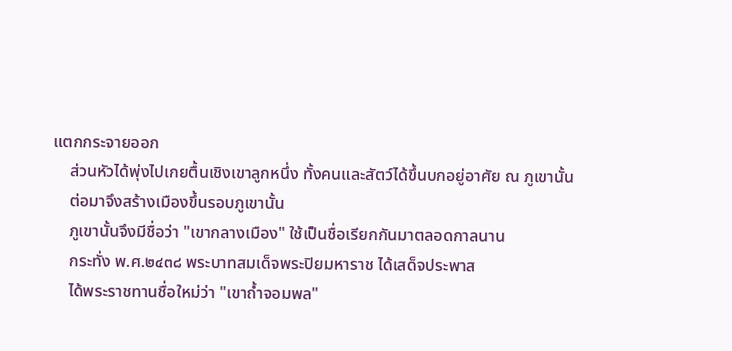แตกกระจายออก
    ส่วนหัวได้พุ่งไปเกยตื้นเชิงเขาลูกหนึ่ง ทั้งคนและสัตว์ได้ขึ้นบกอยู่อาศัย ณ ภูเขานั้น
    ต่อมาจึงสร้างเมืองขึ้นรอบภูเขานั้น
    ภูเขานั้นจึงมีชื่อว่า "เขากลางเมือง" ใช้เป็นชื่อเรียกกันมาตลอดกาลนาน
    กระทั่ง พ.ศ.๒๔๓๘ พระบาทสมเด็จพระปิยมหาราช ได้เสด็จประพาส
    ได้พระราชทานชื่อใหม่ว่า "เขาถ้ำจอมพล"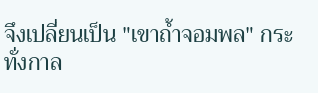จึงเปลี่ยนเป็น "เขาถ้ำจอมพล" กระทั่งกาล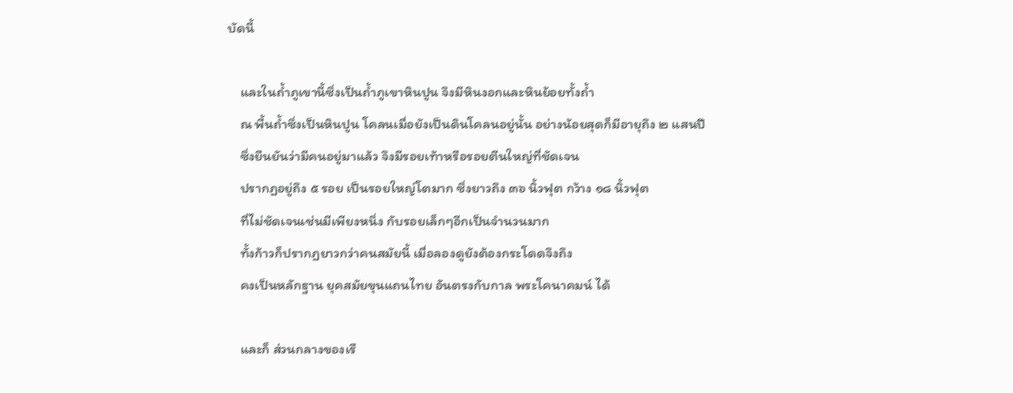บัดนี้

    และในถ้ำภูเขานี้ซึ่งเป็นถ้ำภูเขาหินปูน จึงมีหินงอกและหินย้อยทั้งถ้ำ
    ณ พื้นถ้ำซึ่งเป็นหินปูน โคลนเมื่อยังเป็นดินโคลนอยู่นั้น อย่างน้อยสุดก็มีอายุถึง ๒ แสนปี
    ซึ่งยืนยันว่ามีคนอยู่มาแล้ว จึงมีรอยเท้าหรือรอยตีนใหญ่ที่ชัดเจน
    ปรากฏอยู่ถึง ๕ รอย เป็นรอยใหญ่โตมาก ซึ่งยาวถึง ๓๖ นิ้วฟุต กว้าง ๑๘ นิ้วฟุต
    ที่ไม่ชัดเจนเช่นมีเพียงหนึ่ง กับรอยเล็กๆอีกเป็นจํานวนมาก
    ทั้งก้าวก็ปรากฏยาวกว่าคนสมัยนี้ เมื่อลองดูยังต้องกระโดดจึงถึง
    คงเป็นหลักฐาน ยุคสมัยขุนแถนไทย อันตรงกับกาล พระโคนาคมน์ ได้

    และก็ ส่วนกลางของเรื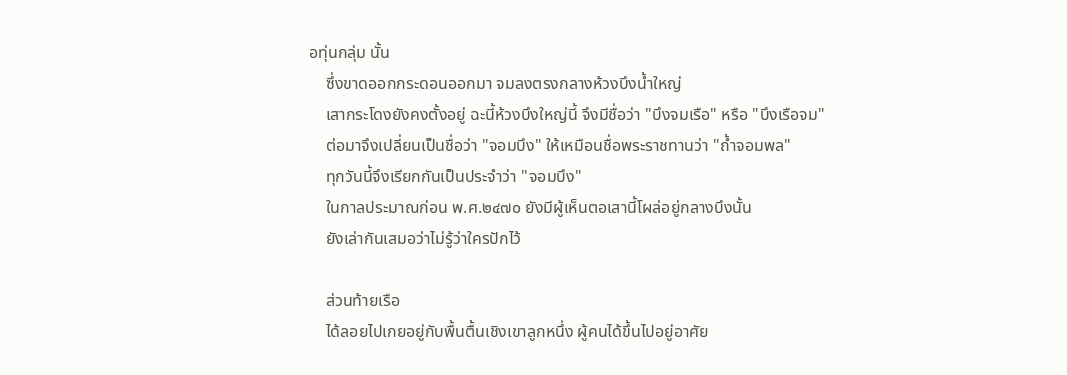อทุ่นกลุ่ม นั้น
    ซึ่งขาดออกกระดอนออกมา จมลงตรงกลางห้วงบึงน้ำใหญ่
    เสากระโดงยังคงตั้งอยู่ ฉะนี้ห้วงบึงใหญ่นี้ จึงมีชื่อว่า "บึงจมเรือ" หรือ "บึงเรือจม"
    ต่อมาจึงเปลี่ยนเป็นชื่อว่า "จอมบึง" ให้เหมือนชื่อพระราชทานว่า "ถ้ำจอมพล"
    ทุกวันนี้จึงเรียกกันเป็นประจําว่า "จอมบึง"
    ในกาลประมาณก่อน พ.ศ.๒๔๗๐ ยังมีผู้เห็นตอเสานี้โผล่อยู่กลางบึงนั้น
    ยังเล่ากันเสมอว่าไม่รู้ว่าใครปักไว้

    ส่วนท้ายเรือ
    ได้ลอยไปเกยอยู่กับพื้นตื้นเชิงเขาลูกหนึ่ง ผู้คนได้ขึ้นไปอยู่อาศัย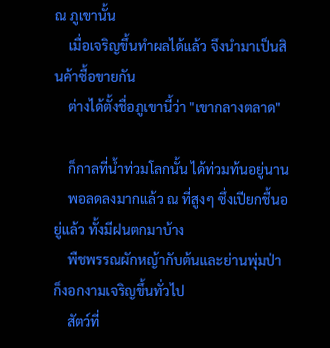ณ ภูเขานั้น
    เมื่อเจริญขึ้นทําผลได้แล้ว จึงนํามาเป็นสินค้าซื้อขายกัน
    ต่างได้ตั้งชื่อภูเขานี้ว่า "เขากลางตลาด"

    ก็กาลที่น้ำท่วมโลกนั้น ได้ท่วมท้นอยู่นาน
    พอลดลงมากแล้ว ณ ที่สูงๆ ซึ่งเปียกชื้นอยู่แล้ว ทั้งมีฝนตกมาบ้าง
    พืชพรรณผักหญ้ากับต้นและย่านพุ่มป่า ก็งอกงามเจริญขึ้นทั่วไป
    สัตว์ที่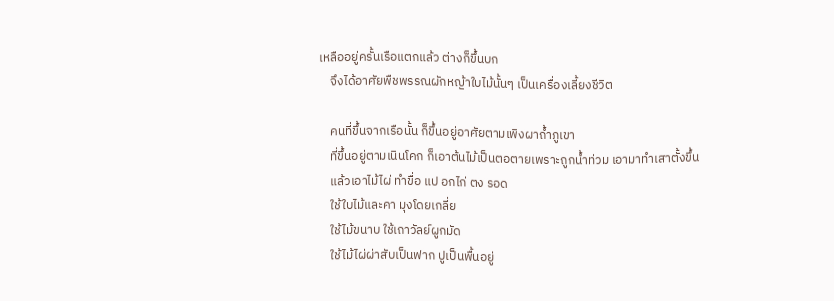เหลืออยู่ครั้นเรือแตกแล้ว ต่างก็ขึ้นบก
    จึงได้อาศัยพืชพรรณผักหญ้าใบไม้นั้นๆ เป็นเครื่องเลี้ยงชีวิต

    คนที่ขึ้นจากเรือนั้น ก็ขึ้นอยู่อาศัยตามเพิงผาถ้ำภูเขา
    ที่ขึ้นอยู่ตามเนินโคก ก็เอาต้นไม้เป็นตอตายเพราะถูกน้ำท่วม เอามาทําเสาตั้งขึ้น
    แล้วเอาไม้ไผ่ ทําขื่อ แป อกไก่ ตง รอด
    ใช้ใบไม้และคา มุงโดยเกลี่ย
    ใช้ไม้ขนาบ ใช้เถาวัลย์ผูกมัด
    ใช้ไม้ไผ่ผ่าสับเป็นฟาก ปูเป็นพื้นอยู่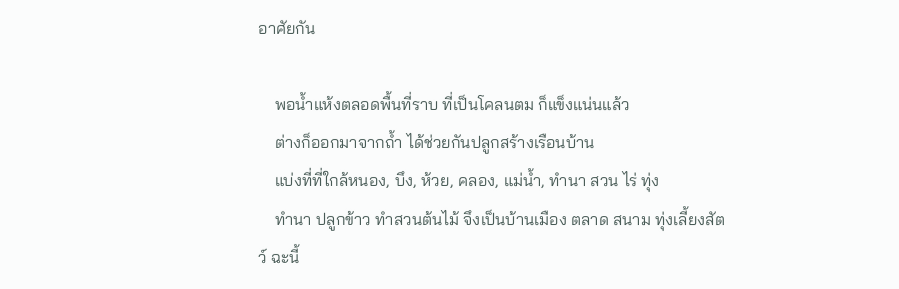อาศัยกัน

    พอน้ำแห้งตลอดพื้นที่ราบ ที่เป็นโคลนตม ก็แข็งแน่นแล้ว
    ต่างก็ออกมาจากถ้ำ ได้ช่วยกันปลูกสร้างเรือนบ้าน
    แบ่งที่ที่ใกล้หนอง, บึง, ห้วย, คลอง, แม่น้ำ, ทํานา สวน ไร่ ทุ่ง
    ทํานา ปลูกข้าว ทําสวนต้นไม้ จึงเป็นบ้านเมือง ตลาด สนาม ทุ่งเลี้ยงสัตว์ ฉะนี้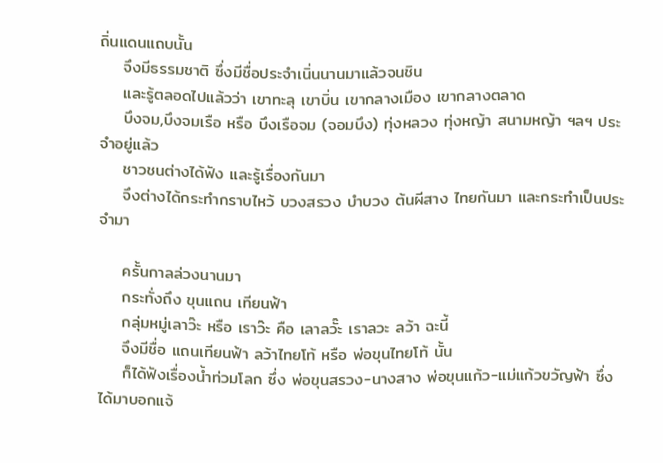ถิ่นแดนแถบนั้น
    จึงมีธรรมชาติ ซึ่งมีชื่อประจําเนิ่นนานมาแล้วจนชิน
    และรู้ตลอดไปแล้วว่า เขาทะลุ เขาบิ่น เขากลางเมือง เขากลางตลาด
    บึงจม,บึงจมเรือ หรือ บึงเรือจม (จอมบึง) ทุ่งหลวง ทุ่งหญ้า สนามหญ้า ฯลฯ ประจําอยู่แล้ว
    ชาวชนต่างได้ฟัง และรู้เรื่องกันมา
    จึงต่างได้กระทํากราบไหว้ บวงสรวง บําบวง ต้นผีสาง ไทยกันมา และกระทําเป็นประจํามา

    ครั้นกาลล่วงนานมา
    กระทั่งถึง ขุนแถน เทียนฟ้า
    กลุ่มหมู่เลาว๊ะ หรือ เราว๊ะ คือ เลาลวั๊ะ เราลวะ ลว้า ฉะนี้
    จึงมีชื่อ แถนเทียนฟ้า ลว้าไทยโท้ หรือ พ่อขุนไทยโท้ นั้น
    ก็ได้ฟังเรื่องน้ำท่วมโลก ซึ่ง พ่อขุนสรวง-นางสาง พ่อขุนแก้ว-แม่แก้วขวัญฟ้า ซึ่งได้มาบอกแจ้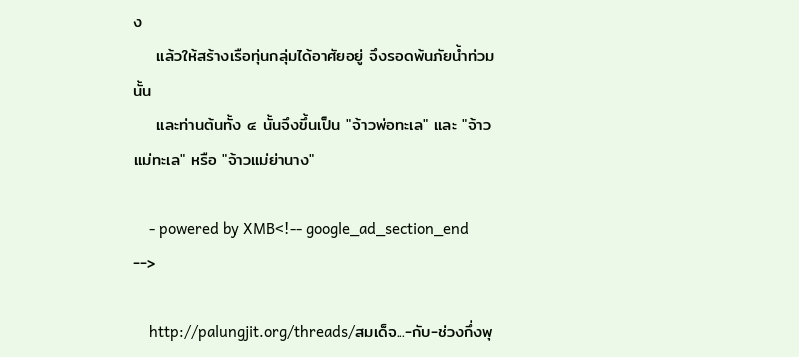ง
    แล้วให้สร้างเรือทุ่นกลุ่มได้อาศัยอยู่ จึงรอดพ้นภัยน้ำท่วมนั้น
    และท่านต้นทั้ง ๔ นั้นจึงขึ้นเป็น "จ้าวพ่อทะเล" และ "จ้าวแม่ทะเล" หรือ "จ้าวแม่ย่านาง"

    - powered by XMB<!-- google_ad_section_end -->

    http://palungjit.org/threads/สมเด็จ...-กับ-ช่วงกึ่งพุ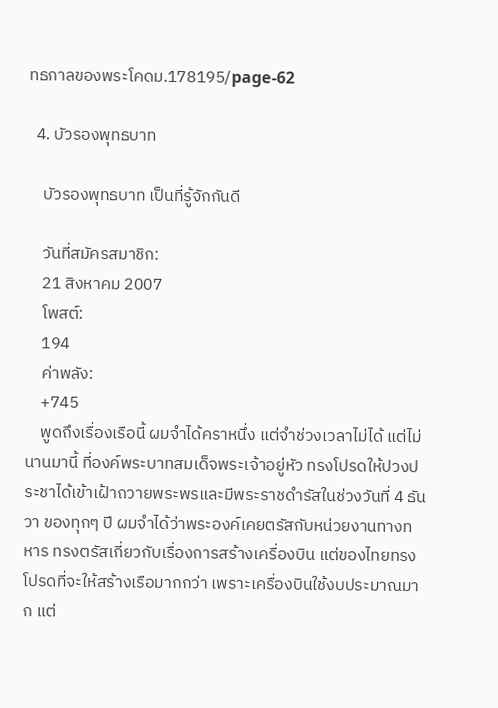ทธกาลของพระโคดม.178195/page-62

  4. บัวรองพุทธบาท

    บัวรองพุทธบาท เป็นที่รู้จักกันดี

    วันที่สมัครสมาชิก:
    21 สิงหาคม 2007
    โพสต์:
    194
    ค่าพลัง:
    +745
    พูดถึงเรื่องเรือนี้ ผมจำได้คราหนึ่ง แต่จำช่วงเวลาไม่ได้ แต่ไม่นานมานี้ ที่องค์พระบาทสมเด็จพระเจ้าอยู่หัว ทรงโปรดให้ปวงประชาได้เข้าเฝ้าถวายพระพรและมีพระราชดำรัสในช่วงวันที่ 4 ธันวา ของทุกๆ ปี ผมจำได้ว่าพระองค์เคยตรัสกับหน่วยงานทางทหาร ทรงตรัสเกี่ยวกับเรื่องการสร้างเครื่องบิน แต่ของไทยทรงโปรดที่จะให้สร้างเรือมากกว่า เพราะเครื่องบินใช้งบประมาณมาก แต่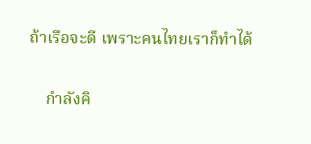ถ้าเรือจะดี เพราะคนไทยเราก็ทำได้

    กำลังคิ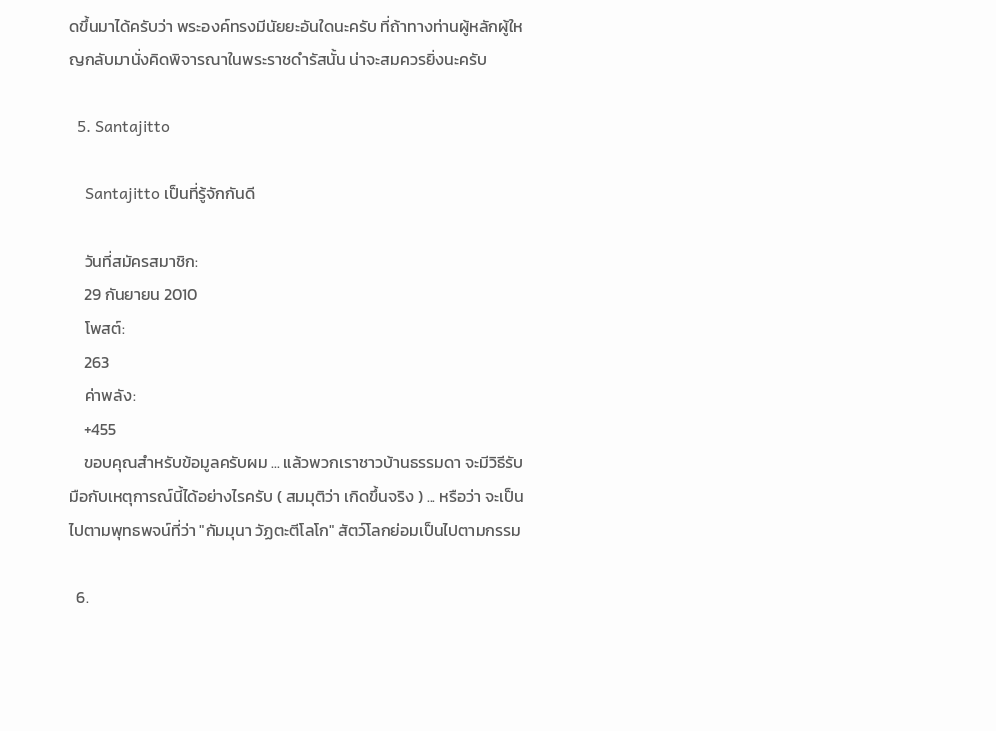ดขึ้นมาได้ครับว่า พระองค์ทรงมีนัยยะอันใดนะครับ ที่ถ้าทางท่านผู้หลักผู้ใหญกลับมานั่งคิดพิจารณาในพระราชดำรัสนั้น น่าจะสมควรยิ่งนะครับ

  5. Santajitto

    Santajitto เป็นที่รู้จักกันดี

    วันที่สมัครสมาชิก:
    29 กันยายน 2010
    โพสต์:
    263
    ค่าพลัง:
    +455
    ขอบคุณสำหรับข้อมูลครับผม ... แล้วพวกเราชาวบ้านธรรมดา จะมีวิธีรับมือกับเหตุการณ์นี้ได้อย่างไรครับ ( สมมุติว่า เกิดขึ้นจริง ) ... หรือว่า จะเป็นไปตามพุทธพจน์ที่ว่า "กัมมุนา วัฏตะตีโลโก" สัตว์โลกย่อมเป็นไปตามกรรม

  6.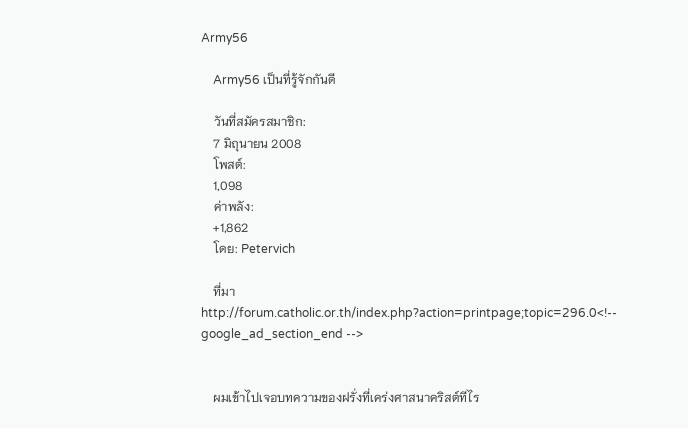Army56

    Army56 เป็นที่รู้จักกันดี

    วันที่สมัครสมาชิก:
    7 มิถุนายน 2008
    โพสต์:
    1,098
    ค่าพลัง:
    +1,862
    โดย: Petervich

    ที่มา http://forum.catholic.or.th/index.php?action=printpage;topic=296.0<!-- google_ad_section_end -->


    ผมเข้าไปเจอบทความของฝรั่งที่เคร่งศาสนาคริสต์ทีไร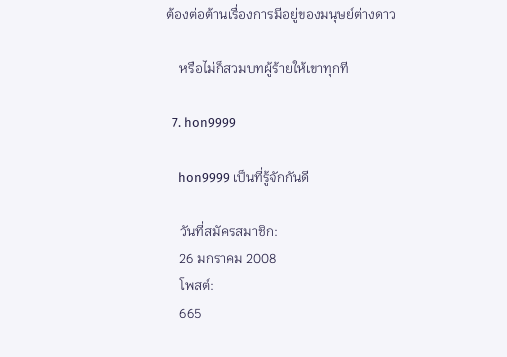ต้องต่อต้านเรื่องการมีอยู่ของมนุษย์ต่างดาว

    หรือไม่ก็สวมบทผู้ร้ายให้เขาทุกที

  7. hon9999

    hon9999 เป็นที่รู้จักกันดี

    วันที่สมัครสมาชิก:
    26 มกราคม 2008
    โพสต์:
    665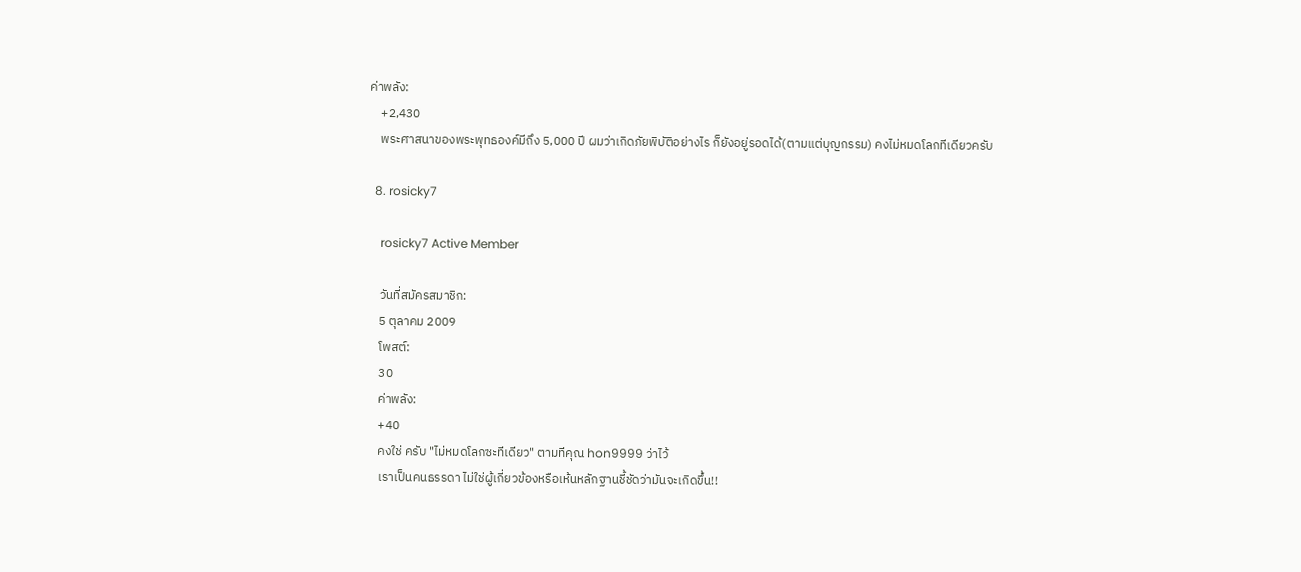ค่าพลัง:
    +2,430
    พระศาสนาของพระพุทธองค์มีถึง 5,000 ปี ผมว่าเกิดภัยพิบัติอย่างไร ก็ยังอยู่รอดได้(ตามแต่บุญกรรม) คงไม่หมดโลกทีเดียวครับ

  8. rosicky7

    rosicky7 Active Member

    วันที่สมัครสมาชิก:
    5 ตุลาคม 2009
    โพสต์:
    30
    ค่าพลัง:
    +40
    คงใช่ ครับ "ไม่หมดโลกซะทีเดียว" ตามทีคุณ hon9999 ว่าไว้
    เราเป็นคนธรรดา ไม่ใช่ผู้เกี่ยวข้องหรือเห้นหลักฐานชี้ชัดว่ามันจะเกิดขึ้น!!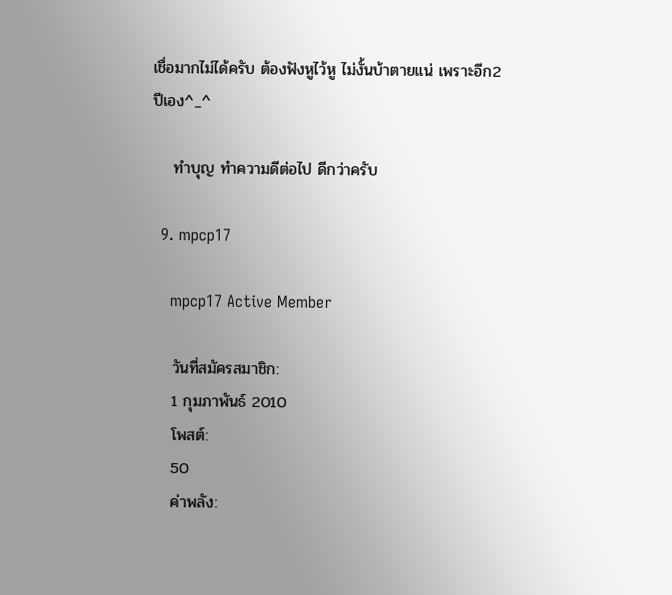เชื่อมากไม่ได้ครับ ต้องฟังหูไว้หู ไม่งั้นบ้าตายแน่ เพราะอีก2 ปีเอง^_^

    ทำบุญ ทำความดีต่อไป ดีกว่าครับ

  9. mpcp17

    mpcp17 Active Member

    วันที่สมัครสมาชิก:
    1 กุมภาพันธ์ 2010
    โพสต์:
    50
    ค่าพลัง: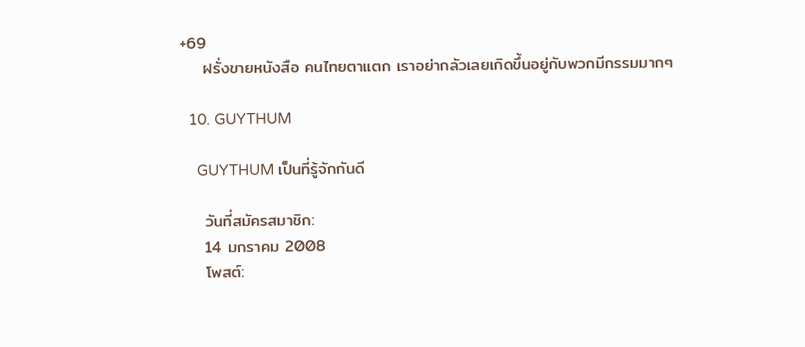+69
    ฝรั่งขายหนังสือ คนไทยตาแตก เราอย่ากลัวเลยเกิดขึ้นอยู่กับพวกมีกรรมมากๆ

  10. GUYTHUM

    GUYTHUM เป็นที่รู้จักกันดี

    วันที่สมัครสมาชิก:
    14 มกราคม 2008
    โพสต์: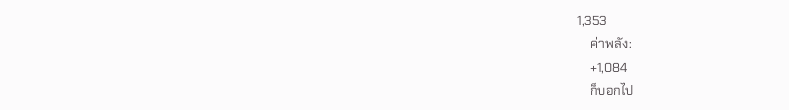1,353
    ค่าพลัง:
    +1,084
    ก็บอกไป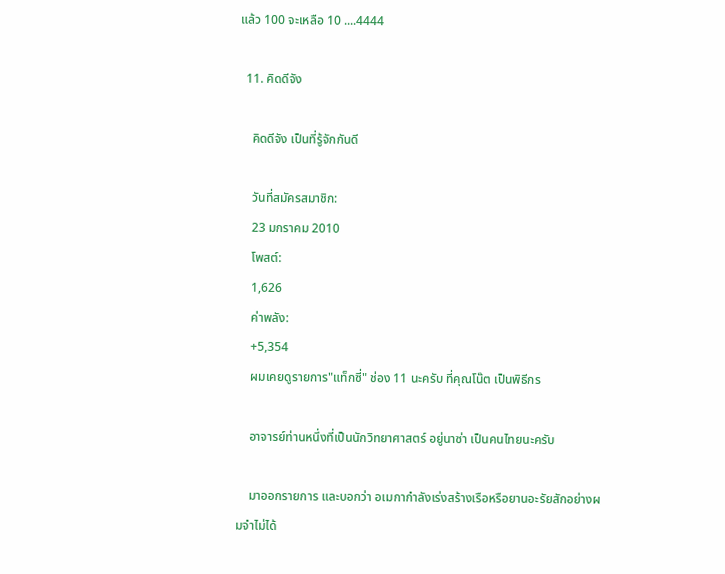แล้ว 100 จะเหลือ 10 ....4444

  11. คิดดีจัง

    คิดดีจัง เป็นที่รู้จักกันดี

    วันที่สมัครสมาชิก:
    23 มกราคม 2010
    โพสต์:
    1,626
    ค่าพลัง:
    +5,354
    ผมเคยดูรายการ"แท็กซี่" ช่อง 11 นะครับ ที่คุณโน๊ต เป็นพิธีกร

    อาจารย์ท่านหนึ่งที่เป็นนักวิทยาศาสตร์ อยู่นาซ่า เป็นคนไทยนะครับ

    มาออกรายการ และบอกว่า อเมกากำลังเร่งสร้างเรือหรือยานอะรัยสักอย่างผมจำไม่ได้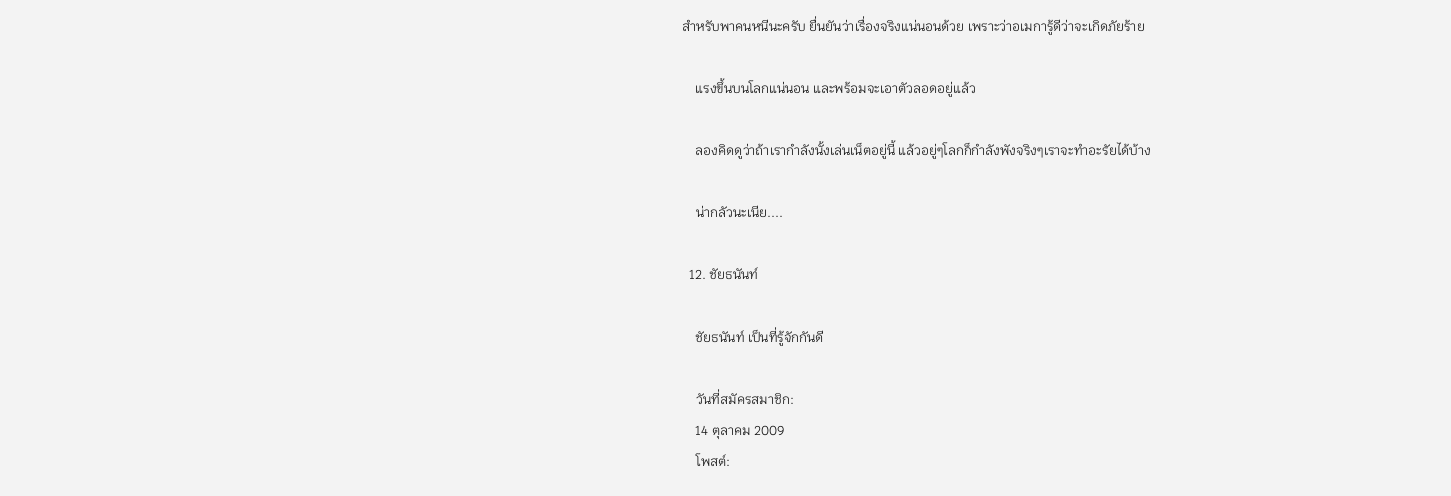สำหรับพาคนหนีนะครับ ยื่นยันว่าเรื่องจริงแน่นอนด้วย เพราะว่าอเมการู้ดีว่าจะเกิดภัยร้าย

    แรงขึ้นบนโลกแน่นอน และพร้อมจะเอาตัวลอดอยู่แล้ว

    ลองคิดดูว่าถ้าเรากำลังนั้งเล่นเน็ตอยู่นี้ แล้วอยู่ๆโลกก็กำลังพังจริงๆเราจะทำอะรัยได้บ้าง

    น่ากลัวนะเนีย....

  12. ชัยธนันท์

    ชัยธนันท์ เป็นที่รู้จักกันดี

    วันที่สมัครสมาชิก:
    14 ตุลาคม 2009
    โพสต์: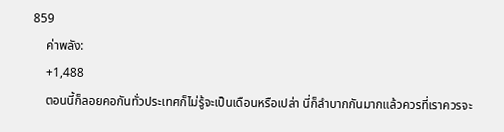859
    ค่าพลัง:
    +1,488
    ตอนนี้ก็ลอยคอกันทั่วประเทศก็ไม่รู้จะเป็นเดือนหรือเปล่า นี่ก็ลำบากกันมากแล้วควรที่เราควรจะ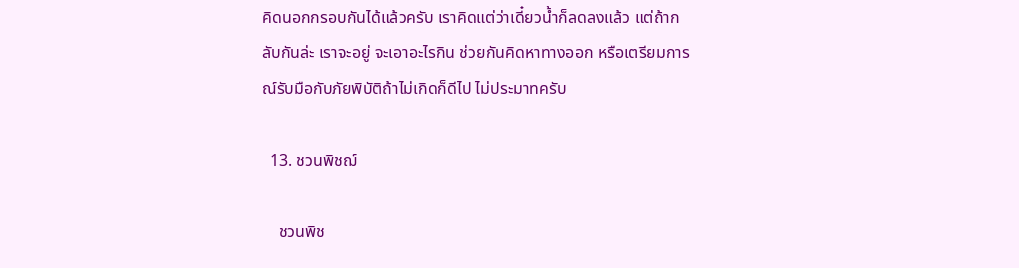คิดนอกกรอบกันได้แล้วครับ เราคิดแต่ว่าเดี๋ยวน้ำก็ลดลงแล้ว แต่ถ้ากลับกันล่ะ เราจะอยู่ จะเอาอะไรกิน ช่วยกันคิดหาทางออก หรือเตรียมการณ์รับมือกับภัยพิบัติถ้าไม่เกิดก็ดีไป ไม่ประมาทครับ

  13. ชวนพิชฌ์

    ชวนพิช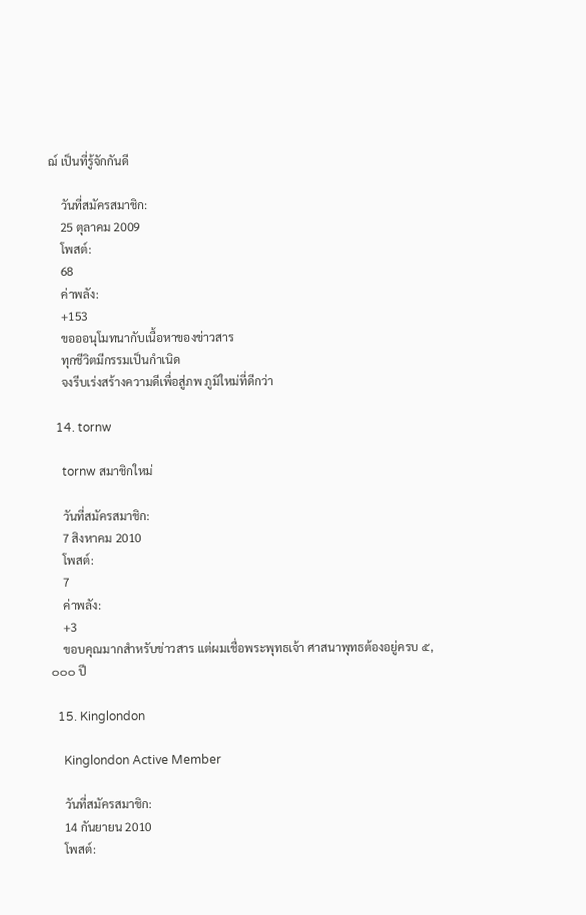ฌ์ เป็นที่รู้จักกันดี

    วันที่สมัครสมาชิก:
    25 ตุลาคม 2009
    โพสต์:
    68
    ค่าพลัง:
    +153
    ขอออนุโมทนากับเนื้อหาของข่าวสาร
    ทุกชีวิตมีกรรมเป็นกำเนิด
    จงรีบเร่งสร้างความดีเพื่อสู่ภพ ภูมิใหม่ที่ดีกว่า

  14. tornw

    tornw สมาชิกใหม่

    วันที่สมัครสมาชิก:
    7 สิงหาคม 2010
    โพสต์:
    7
    ค่าพลัง:
    +3
    ขอบคุณมากสำหรับข่าวสาร แต่ผมเชื่อพระพุทธเจ้า ศาสนาพุทธต้องอยู่ครบ ๕,๐๐๐ ปี

  15. Kinglondon

    Kinglondon Active Member

    วันที่สมัครสมาชิก:
    14 กันยายน 2010
    โพสต์: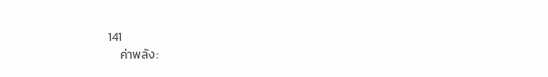141
    ค่าพลัง: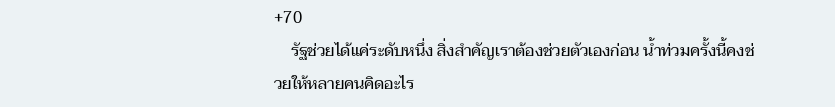+70
    รัฐช่วยได้แค่ระดับหนึ่ง สิ่งสำคัญเราต้องช่วยตัวเองก่อน น้ำท่วมครั้งนี้คงช่วยให้หลายคนคิดอะไร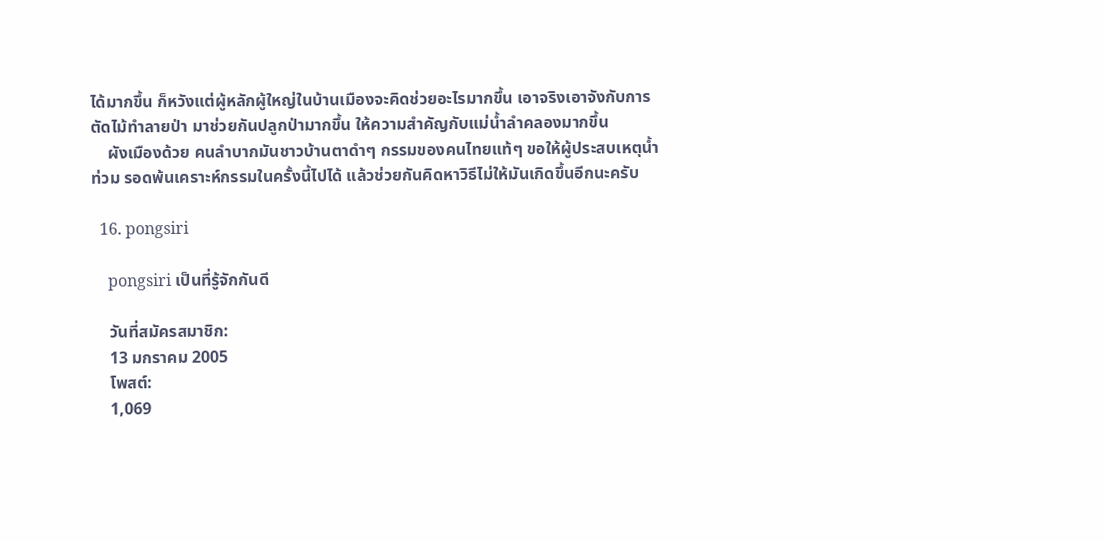ได้มากขึ้น ก็หวังแต่ผู้หลักผู้ใหญ่ในบ้านเมืองจะคิดช่วยอะไรมากขึ้น เอาจริงเอาจังกับการตัดไม้ทำลายป่า มาช่วยกันปลูกป่ามากขึ้น ให้ความสำคัญกับแม่น้ำลำคลองมากขึ้น
    ผังเมืองด้วย คนลำบากมันชาวบ้านตาดำๆ กรรมของคนไทยแท้ๆ ขอให้ผู้ประสบเหตุน้ำท่วม รอดพ้นเคราะห์กรรมในครั้งนี้ไปได้ แล้วช่วยกันคิดหาวิธีไม่ให้มันเกิดขึ้นอีกนะครับ

  16. pongsiri

    pongsiri เป็นที่รู้จักกันดี

    วันที่สมัครสมาชิก:
    13 มกราคม 2005
    โพสต์:
    1,069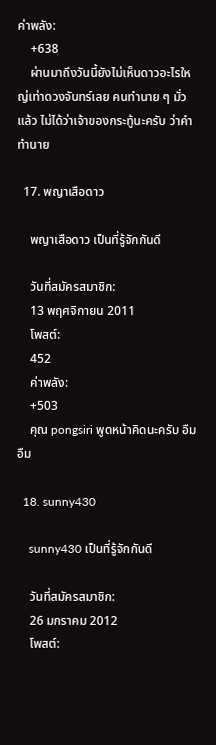ค่าพลัง:
    +638
    ผ่านมาถึงวันนี้ยังไม่เห็นดาวอะไรใหญ่เท่าดวงจันทร์เลย คนทำนาย ๆ มั่วแล้ว ไม่ได้ว่าเจ้าของกระทู้นะครับ ว่าคำทำนาย

  17. พญาเสือดาว

    พญาเสือดาว เป็นที่รู้จักกันดี

    วันที่สมัครสมาชิก:
    13 พฤศจิกายน 2011
    โพสต์:
    452
    ค่าพลัง:
    +503
    คุณ pongsiri พูดหน้าคิดนะครับ อืมอืม

  18. sunny430

    sunny430 เป็นที่รู้จักกันดี

    วันที่สมัครสมาชิก:
    26 มกราคม 2012
    โพสต์: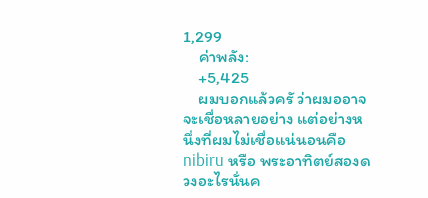1,299
    ค่าพลัง:
    +5,425
    ผมบอกแล้วครั ว่าผมออาจจะเชื่อหลายอย่าง แต่อย่างหนึ่งที่ผมไม่เชื่อแน่นอนคือ nibiru หรือ พระอาทิตย์สองดวงอะไรนั่นค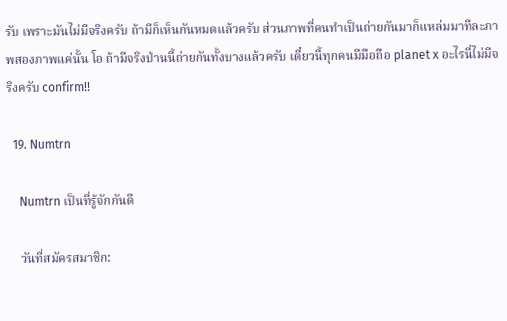รับ เพราะมันไม่มีจริงครับ ถ้ามีก็เห็นกันหมดแล้วครับ ส่วนภาพที่คนทำเป็นถ่ายกันมาก็แหล่มมาทีละภาพสองภาพแค่นั้น โอ ถ้ามีจริงป่านนี้ถ่ายกันทั้งบางแล้วครับ เดี๋ยวนี้ทุกคนมีมือถือ planet x อะไรนี่ไม่มีจริงครับ confirm!!

  19. Numtrn

    Numtrn เป็นที่รู้จักกันดี

    วันที่สมัครสมาชิก: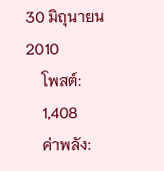30 มิถุนายน 2010
    โพสต์:
    1,408
    ค่าพลัง: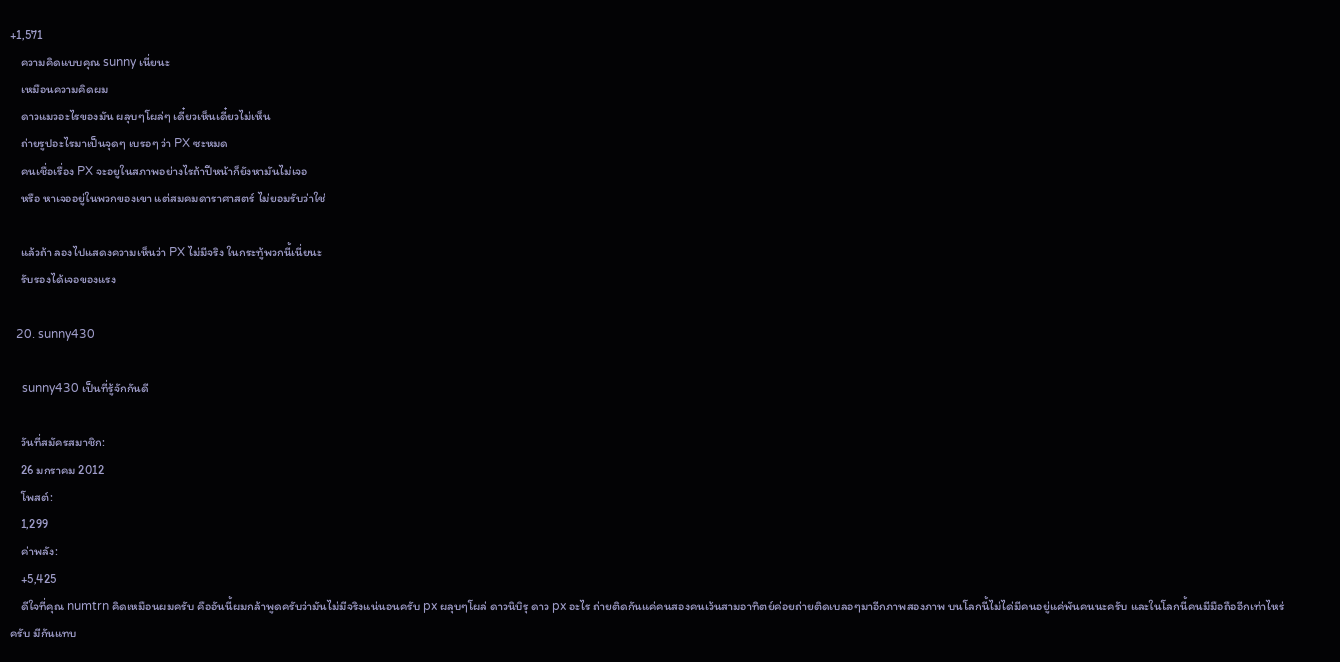+1,571
    ความคิดแบบคุณ sunny เนี่ยนะ
    เหมือนความคิดผม
    ดาวแมวอะไรของมัน ผลุบๆโผล่ๆ เดี๋ยวเห็นเดี๋ยวไม่เห็น
    ถ่ายรูปอะไรมาเป็นจุดๆ เบรอๆ ว่า PX ซะหมด
    คนเชื่อเรื่อง PX จะอยูในสภาพอย่างไรถ้าปีหน้าก็ยังหามันไม่เจอ
    หรือ หาเจออยู่ในพวกของเขา แต่สมคมดาราศาสตร์ ไม่ยอมรับว่าใช่

    แล้วถ้า ลองไปแสดงความเห็นว่า PX ไม่มีจริง ในกระทู้พวกนี้เนี่ยนะ
    รับรองได้เจอของแรง

  20. sunny430

    sunny430 เป็นที่รู้จักกันดี

    วันที่สมัครสมาชิก:
    26 มกราคม 2012
    โพสต์:
    1,299
    ค่าพลัง:
    +5,425
    ดีใจที่คุณ numtrn คิดเหมือนผมครับ คืออันนี้ผมกล้าพูดครับว่ามันไม่มีจริงแน่นอนครับ px ผลุบๆโผล่ ดาวนิบิรุ ดาว px อะไร ถ่ายติดกันแค่คนสองคนเว้นสามอาทิตย์ค่อยถ่ายติดเบลอๆมาอีกภาพสองภาพ บนโลกนี้ไม่ได่มีคนอยู่แค่พันคนนะครับ และในโลกนี้คนมีมือถืออีกเท่าไหร่ครับ มีกันแทบ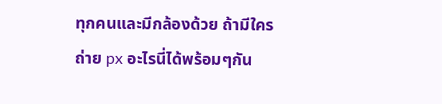ทุกคนและมีกล้องด้วย ถ้ามีใครถ่าย px อะไรนี่ได้พร้อมๆกัน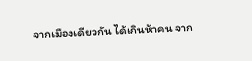จากเมืองเดียวกัน ได้เกินห้าคน จาก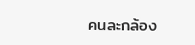คนละกล้อง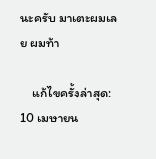นะครับ มาเตะผมเลย ผมท้า

    แก้ไขครั้งล่าสุด: 10 เมษายน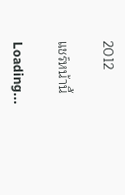2012

แชร์หน้านี้

Loading...